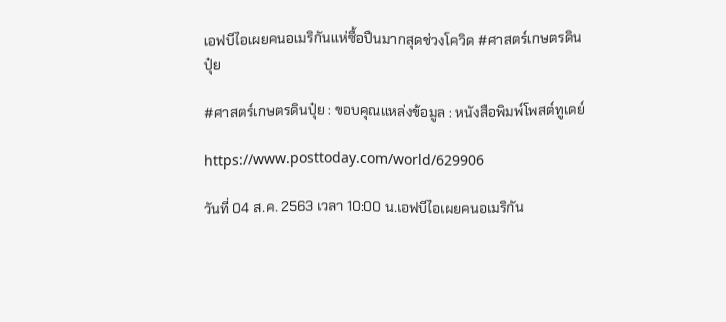เอฟบีไอเผยคนอเมริกันแห่ซื้อปืนมากสุดช่วงโควิด #ศาสตร์เกษตรดินปุ๋ย

#ศาสตร์เกษตรดินปุ๋ย : ขอบคุณแหล่งข้อมูล : หนังสือพิมพ์โพสต์ทูเดย์

https://www.posttoday.com/world/629906

วันที่ 04 ส.ค. 2563 เวลา 10:00 น.เอฟบีไอเผยคนอเมริกัน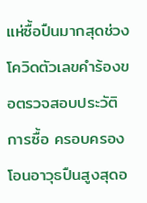แห่ซื้อปืนมากสุดช่วงโควิดตัวเลขคำร้องขอตรวจสอบประวัติการซื้อ ครอบครอง โอนอาวุธปืนสูงสุดอ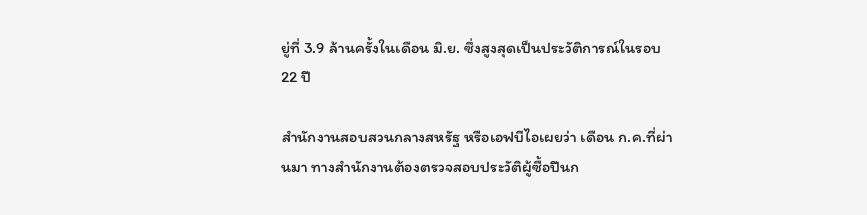ยู่ที่ 3.9 ล้านครั้งในเดือน มิ.ย. ซึ่งสูงสุดเป็นประวัติการณ์ในรอบ 22 ปี

สำนักงานสอบสวนกลางสหรัฐ หรือเอฟบีไอเผยว่า เดือน ก.ค.ที่ผ่านมา ทางสำนักงานต้องตรวจสอบประวัติผู้ซื้อปืนก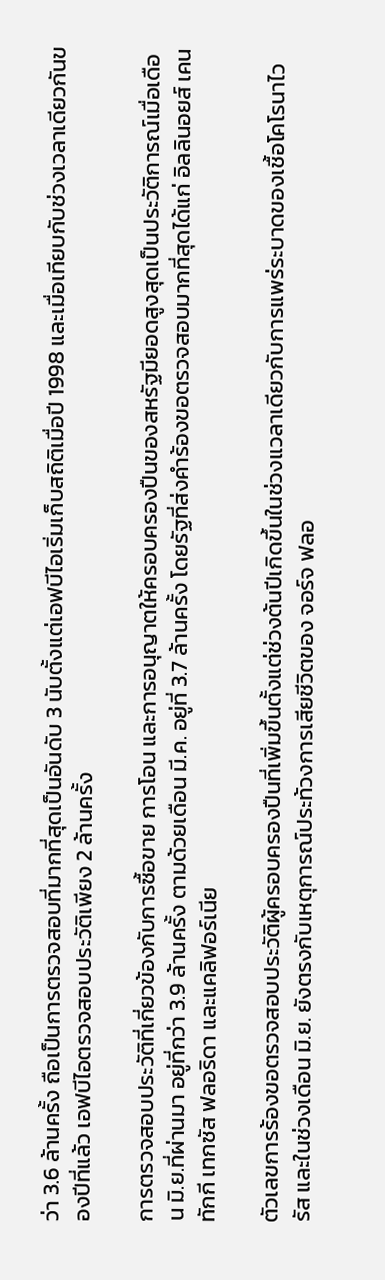ว่า 3.6 ล้านครั้ง ถือเป็นการตรวจสอบที่มากที่สุดเป็นอันดับ 3 นับตั้งแต่เอฟบีไอเริ่มเก็บสถิติเมื่อปี 1998 และเมื่อเทียบกับช่วงเวลาเดียวกันของปีที่แล้ว เอฟบีไอตรวจสอบประวัติเพียง 2 ล้านครั้ง

การตรวจสอบประวัติที่เกี่ยวข้องกับการซื้อขาย การโอน และการอนุญาตให้ครอบครองปืนของสหรัฐมียอดสูงสุดเป็นประวัติการณ์เมื่อเดือน มิ.ย.ที่ผ่านมา อยู่ที่กว่า 3.9 ล้านครั้ง ตามด้วยเดือน มี.ค. อยู่ที่ 3.7 ล้านครั้ง โดยรัฐที่ส่งคำร้องขอตรวจสอบมากที่สุดได้แก่ อิลลินอยส์ เคนทักกี เทกซัส ฟลอริดา และแคลิฟอร์เนีย

ตัวเลขการร้องขอตรวจสอบประวัติผู้ครอบครองปืนที่เพิ่มขึ้นตั้งแต่ช่วงต้นปีเกิดขึ้นในช่วงแวลาเดียวกับการแพร่ระบาดของเชื้อโคโรนาไวรัส และในช่วงเดือน มิ.ย. ยังตรงกับเหตุการณ์ประท้วงการเสียชีวิตของ จอร์จ ฟลอ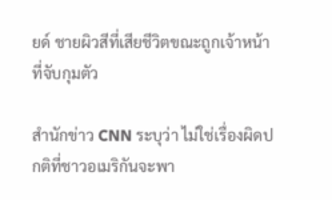ยด์ ชายผิวสีที่เสียชีวิตขณะถูกเจ้าหน้าที่จับกุมตัว

สำนักข่าว CNN ระบุว่า ไม่ใช่เรื่องผิดปกติที่ชาวอเมริกันจะพา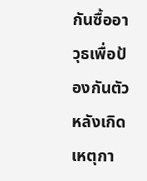กันซื้ออาวุธเพื่อป้องกันตัวหลังเกิดเหตุกา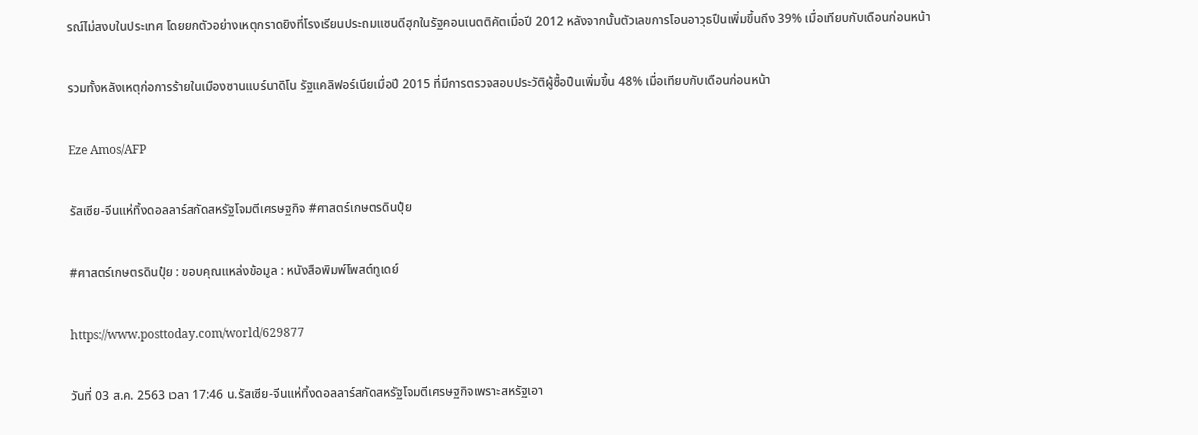รณ์ไม่สงบในประเทศ โดยยกตัวอย่างเหตุกราดยิงที่โรงเรียนประถมแซนดีฮุกในรัฐคอนเนตติคัตเมื่อปี 2012 หลังจากนั้นตัวเลขการโอนอาวุธปืนเพิ่มขึ้นถึง 39% เมื่อเทียบกับเดือนก่อนหน้า

รวมทั้งหลังเหตุก่อการร้ายในเมืองซานแบร์นาดิโน รัฐแคลิฟอร์เนียเมื่อปี 2015 ที่มีการตรวจสอบประวัติผู้ซื้อปืนเพิ่มขึ้น 48% เมื่อเทียบกับเดือนก่อนหน้า

Eze Amos/AFP

รัสเซีย-จีนแห่ทิ้งดอลลาร์สกัดสหรัฐโจมตีเศรษฐกิจ #ศาสตร์เกษตรดินปุ๋ย

#ศาสตร์เกษตรดินปุ๋ย : ขอบคุณแหล่งข้อมูล : หนังสือพิมพ์โพสต์ทูเดย์

https://www.posttoday.com/world/629877

วันที่ 03 ส.ค. 2563 เวลา 17:46 น.รัสเซีย-จีนแห่ทิ้งดอลลาร์สกัดสหรัฐโจมตีเศรษฐกิจเพราะสหรัฐเอา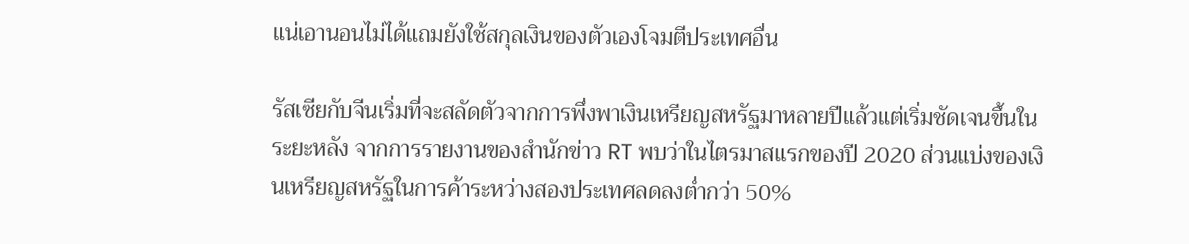แน่เอานอนไม่ได้แถมยังใช้สกุลเงินของตัวเองโจมตีประเทศอื่น

รัสเซียกับจีนเริ่มที่จะสลัดตัวจากการพึ่งพาเงินเหรียญสหรัฐมาหลายปีแล้วแต่เริ่มชัดเจนขึ้นในระยะหลัง จากการรายงานของสำนักข่าว RT พบว่าในไตรมาสแรกของปี 2020 ส่วนแบ่งของเงินเหรียญสหรัฐในการค้าระหว่างสองประเทศลดลงต่ำกว่า 50%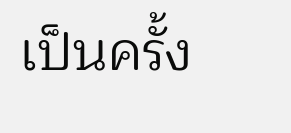เป็นครั้ง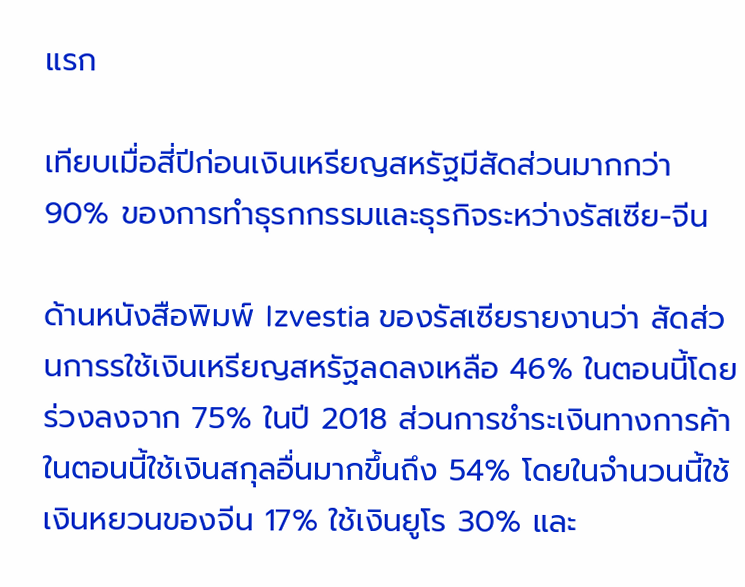แรก

เทียบเมื่อสี่ปีก่อนเงินเหรียญสหรัฐมีสัดส่วนมากกว่า 90% ของการทำธุรกกรรมและธุรกิจระหว่างรัสเซีย-จีน

ด้านหนังสือพิมพ์ Izvestia ของรัสเซียรายงานว่า สัดส่วนการรใช้เงินเหรียญสหรัฐลดลงเหลือ 46% ในตอนนี้โดยร่วงลงจาก 75% ในปี 2018 ส่วนการชำระเงินทางการค้าในตอนนี้ใช้เงินสกุลอื่นมากขึ้นถึง 54% โดยในจำนวนนี้ใช้เงินหยวนของจีน 17% ใช้เงินยูโร 30% และ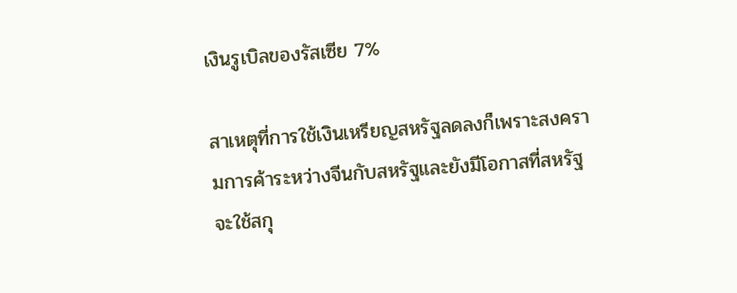เงินรูเบิลของรัสเซีย 7%

สาเหตุที่การใช้เงินเหรียญสหรัฐลดลงก็เพราะสงครามการค้าระหว่างจีนกับสหรัฐและยังมีโอกาสที่สหรัฐจะใช้สกุ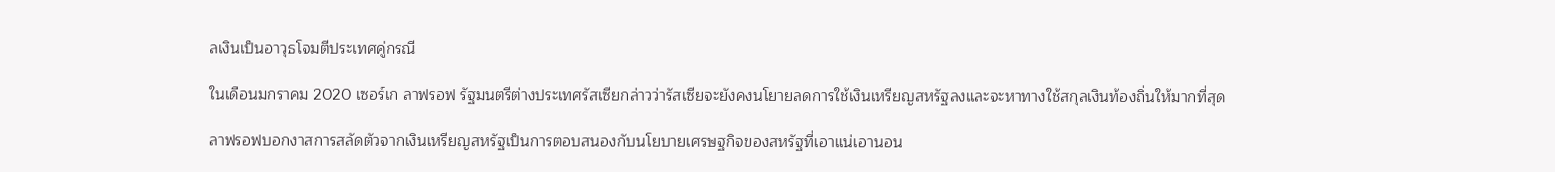ลเงินเป็นอาวุธโจมตีประเทศคู่กรณี

ในเดือนมกราคม 2020 เซอร์เก ลาฟรอฟ รัฐมนตรีต่างประเทศรัสเซียกล่าวว่ารัสเซียจะยังคงนโยายลดการใช้เงินเหรียญสหรัฐลงและจะหาทางใช้สกุลเงินท้องถิ่นให้มากที่สุด

ลาฟรอฟบอกงาสการสลัดตัวจากเงินเหรียญสหรัฐเป็นการตอบสนองกับนโยบายเศรษฐกิจของสหรัฐที่เอาแน่เอานอน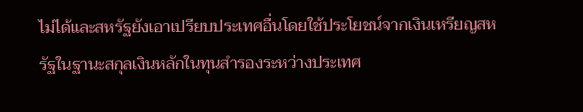ไม่ได้และสหรัฐยังเอาเปรียบประเทศอื่นโดยใช้ประโยชน์จากเงินเหรียญสหรัฐในฐานะสกุลเงินหลักในทุนสํารองระหว่างประเทศ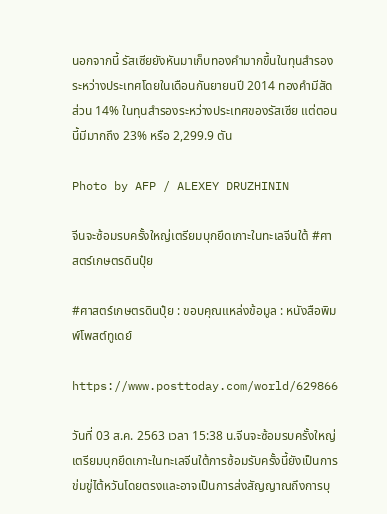นอกจากนี้ รัสเซียยังหันมาเก็บทองคำมากขึ้นในทุนสํารองระหว่างประเทศโดยในเดือนกันยายนปี 2014 ทองคำมีสัดส่วน 14% ในทุนสํารองระหว่างประเทศของรัสเซีย แต่ตอนนี้มีมากถึง 23% หรือ 2,299.9 ตัน

Photo by AFP / ALEXEY DRUZHININ

จีนจะซ้อมรบครั้งใหญ่เตรียมบุกยึดเกาะในทะเลจีนใต้ #ศาสตร์เกษตรดินปุ๋ย

#ศาสตร์เกษตรดินปุ๋ย : ขอบคุณแหล่งข้อมูล : หนังสือพิมพ์โพสต์ทูเดย์

https://www.posttoday.com/world/629866

วันที่ 03 ส.ค. 2563 เวลา 15:38 น.จีนจะซ้อมรบครั้งใหญ่เตรียมบุกยึดเกาะในทะเลจีนใต้การซ้อมรับครั้งนี้ยังเป็นการข่มขู่ไต้หวันโดยตรงและอาจเป็นการส่งสัญญาณถึงการบุ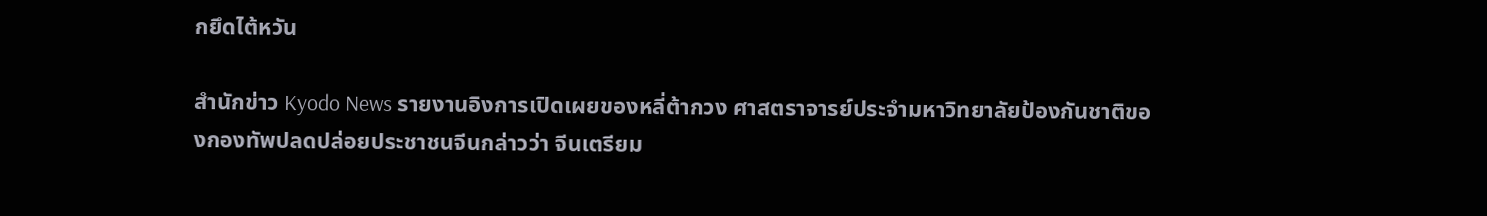กยึดไต้หวัน

สำนักข่าว Kyodo News รายงานอิงการเปิดเผยของหลี่ต้ากวง ศาสตราจารย์ประจำมหาวิทยาลัยป้องกันชาติของกองทัพปลดปล่อยประชาชนจีนกล่าวว่า จีนเตรียม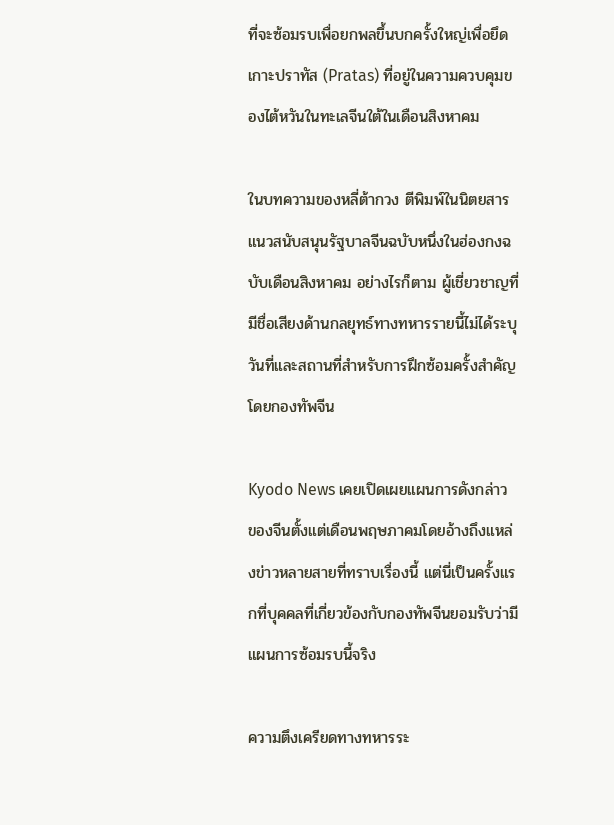ที่จะซ้อมรบเพื่อยกพลขึ้นบกครั้งใหญ่เพื่อยึดเกาะปราทัส (Pratas) ที่อยู่ในความควบคุมของไต้หวันในทะเลจีนใต้ในเดือนสิงหาคม

ในบทความของหลี่ต้ากวง ตีพิมพ์ในนิตยสารแนวสนับสนุนรัฐบาลจีนฉบับหนึ่งในฮ่องกงฉบับเดือนสิงหาคม อย่างไรก็ตาม ผู้เชี่ยวชาญที่มีชื่อเสียงด้านกลยุทธ์ทางทหารรายนี้ไม่ได้ระบุวันที่และสถานที่สำหรับการฝึกซ้อมครั้งสำคัญโดยกองทัพจีน

Kyodo News เคยเปิดเผยแผนการดังกล่าวของจีนตั้งแต่เดือนพฤษภาคมโดยอ้างถึงแหล่งข่าวหลายสายที่ทราบเรื่องนี้ แต่นี่เป็นครั้งแรกที่บุคคลที่เกี่ยวข้องกับกองทัพจีนยอมรับว่ามีแผนการซ้อมรบนี้จริง

ความตึงเครียดทางทหารระ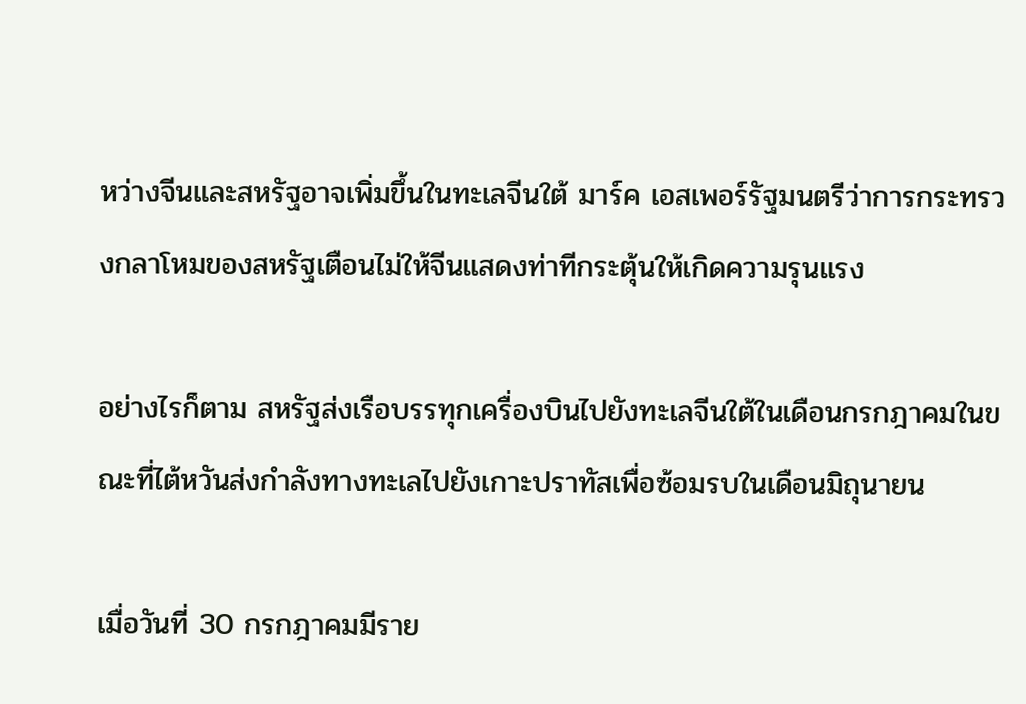หว่างจีนและสหรัฐอาจเพิ่มขึ้นในทะเลจีนใต้ มาร์ค เอสเพอร์รัฐมนตรีว่าการกระทรวงกลาโหมของสหรัฐเตือนไม่ให้จีนแสดงท่าทีกระตุ้นให้เกิดความรุนแรง

อย่างไรก็ตาม สหรัฐส่งเรือบรรทุกเครื่องบินไปยังทะเลจีนใต้ในเดือนกรกฎาคมในขณะที่ไต้หวันส่งกำลังทางทะเลไปยังเกาะปราทัสเพื่อซ้อมรบในเดือนมิถุนายน

เมื่อวันที่ 30 กรกฎาคมมีราย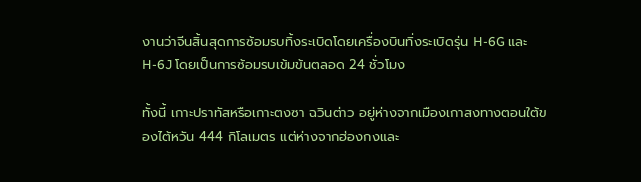งานว่าจีนสิ้นสุดการซ้อมรบทิ้งระเบิดโดยเครื่องบินทิ่งระเบิดรุ่น H-6G และ H-6J โดยเป็นการซ้อมรบเข้มข้นตลอด 24 ชั่วโมง

ทั้งนี้ เกาะปราทัสหรือเกาะตงซา ฉวินต่าว อยู่ห่างจากเมืองเกาสงทางตอนใต้ของไต้หวัน 444 กิโลเมตร แต่ห่างจากฮ่องกงและ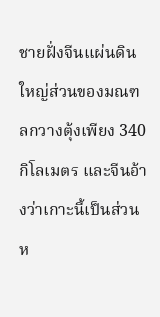ชายฝั่งจีนแผ่นดินใหญ่ส่วนของมณฑลกวางตุ้งเพียง 340 กิโลเมตร และจีนอ้างว่าเกาะนี้เป็นส่วนห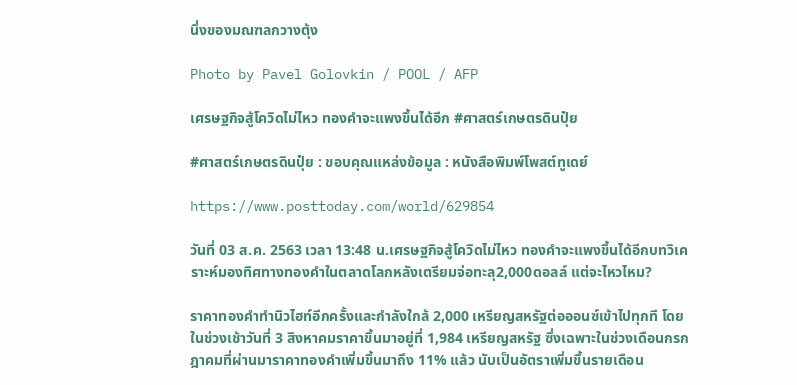นึ่งของมณฑลกวางตุ้ง

Photo by Pavel Golovkin / POOL / AFP

เศรษฐกิจสู้โควิดไม่ไหว ทองคำจะแพงขึ้นได้อีก #ศาสตร์เกษตรดินปุ๋ย

#ศาสตร์เกษตรดินปุ๋ย : ขอบคุณแหล่งข้อมูล : หนังสือพิมพ์โพสต์ทูเดย์

https://www.posttoday.com/world/629854

วันที่ 03 ส.ค. 2563 เวลา 13:48 น.เศรษฐกิจสู้โควิดไม่ไหว ทองคำจะแพงขึ้นได้อีกบทวิเคราะห์มองทิศทางทองคำในตลาดโลกหลังเตรียมจ่อทะลุ2,000ดอลล์ แต่จะไหวไหม?

ราคาทองคำทำนิวไฮท์อีกครั้งและกำลังใกล้ 2,000 เหรียญสหรัฐต่อออนซ์เข้าไปทุกที โดยในช่วงเช้าวันที่ 3 สิงหาคมราคาขึ้นมาอยู่ที่ 1,984 เหรียญสหรัฐ ซึ่งเฉพาะในช่วงเดือนกรกฎาคมที่ผ่านมาราคาทองคำเพิ่มขึ้นมาถึง 11% แล้ว นับเป็นอัตราเพิ่มขึ้นรายเดือน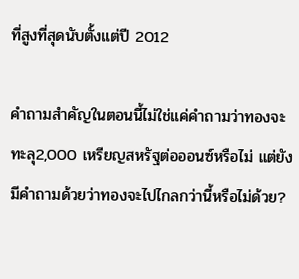ที่สูงที่สุดนับตั้งแต่ปี 2012

คำถามสำคัญในตอนนี้ไม่ใช่แค่คำถามว่าทองจะทะลุ2,000 เหรียญสหรัฐต่อออนซ์หรือไม่ แต่ยังมีคำถามด้วยว่าทองจะไปไกลกว่านี้หรือไม่ด้วย?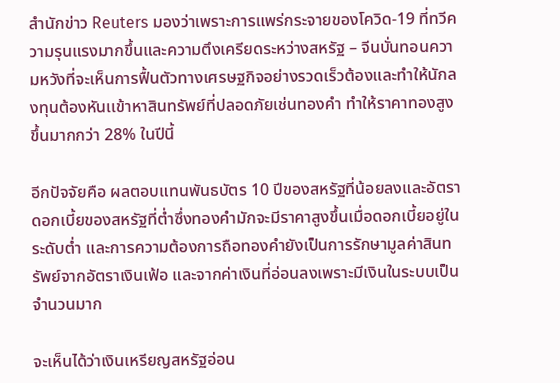สำนักข่าว Reuters มองว่าเพราะการแพร่กระจายของโควิด-19 ที่ทวีความรุนแรงมากขึ้นและความตึงเครียดระหว่างสหรัฐ – จีนบั่นทอนความหวังที่จะเห็นการฟื้นตัวทางเศรษฐกิจอย่างรวดเร็วต้องและทำให้นักลงทุนต้องหันเเข้าหาสินทรัพย์ที่ปลอดภัยเช่นทองคำ ทำให้ราคาทองสูงขึ้นมากกว่า 28% ในปีนี้

อีกปัจจัยคือ ผลตอบแทนพันธบัตร 10 ปีของสหรัฐที่น้อยลงและอัตราดอกเบี้ยของสหรัฐที่ต่ำซึ่งทองคำมักจะมีราคาสูงขึ้นเมื่อดอกเบี้ยอยู่ในระดับต่ำ และการความต้องการถือทองคำยังเป็นการรักษามูลค่าสินทรัพย์จากอัตราเงินเฟ้อ และจากค่าเงินที่อ่อนลงเพราะมีเงินในระบบเป็นจำนวนมาก

จะเห็นได้ว่าเงินเหรียญสหรัฐอ่อน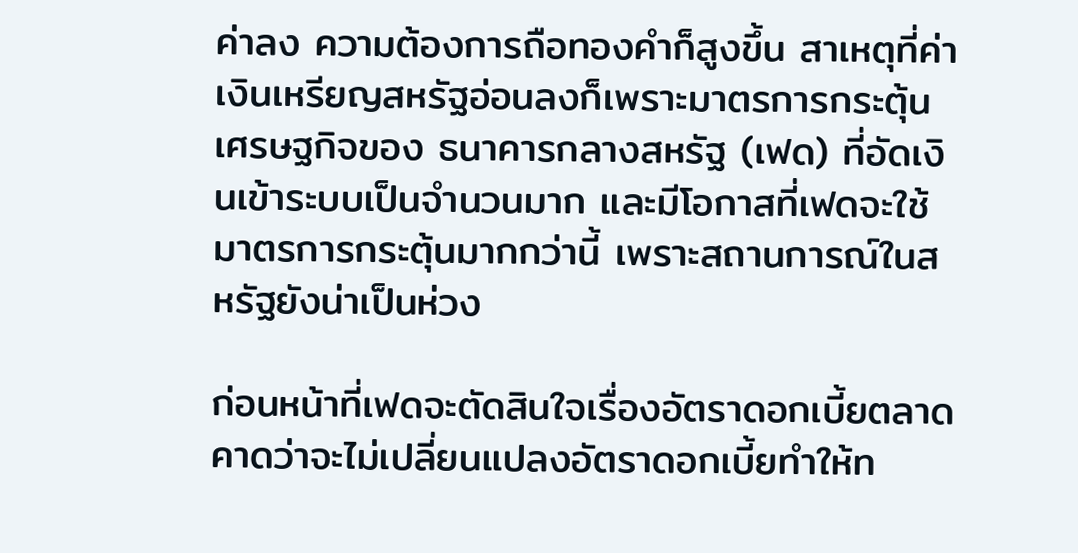ค่าลง ความต้องการถือทองคำก็สูงขึ้น สาเหตุที่ค่าเงินเหรียญสหรัฐอ่อนลงก็เพราะมาตรการกระตุ้นเศรษฐกิจของ ธนาคารกลางสหรัฐ (เฟด) ที่อัดเงินเข้าระบบเป็นจำนวนมาก และมีโอกาสที่เฟดจะใช้มาตรการกระตุ้นมากกว่านี้ เพราะสถานการณ์ในสหรัฐยังน่าเป็นห่วง

ก่อนหน้าที่เฟดจะตัดสินใจเรื่องอัตราดอกเบี้ยตลาดคาดว่าจะไม่เปลี่ยนแปลงอัตราดอกเบี้ยทำให้ท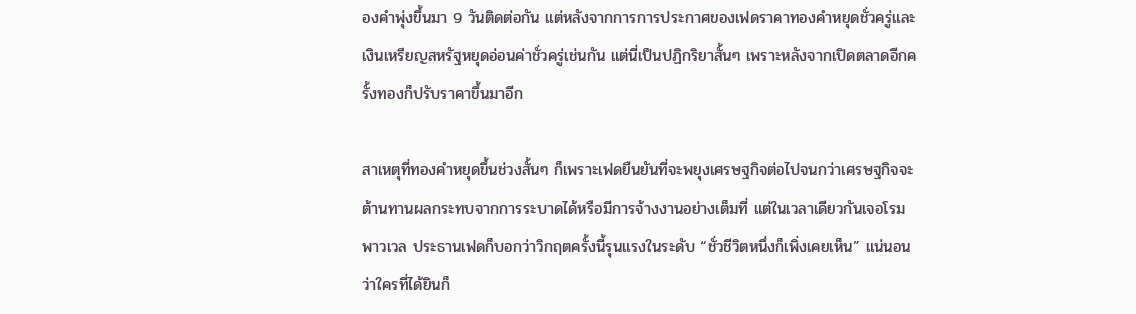องคำพุ่งขึ้นมา 9 วันติดต่อกัน แต่หลังจากการการประกาศของเฟดราคาทองคำหยุดชั่วครู่และเงินเหรียญสหรัฐหยุดอ่อนค่าชั่วครู่เช่นกัน แต่นี่เป็นปฏิกริยาสั้นๆ เพราะหลังจากเปิดตลาดอีกครั้งทองก็ปรับราคาขึ้นมาอีก

สาเหตุที่ทองคำหยุดขึ้นช่วงสั้นๆ ก็เพราะเฟดยืนยันที่จะพยุงเศรษฐกิจต่อไปจนกว่าเศรษฐกิจจะต้านทานผลกระทบจากการระบาดได้หรือมีการจ้างงานอย่างเต็มที่ แต่ในเวลาเดียวกันเจอโรม พาวเวล ประธานเฟดก็บอกว่าวิกฤตครั้งนี้รุนแรงในระดับ “ชั่วชีวิตหนึ่งก็เพิ่งเคยเห็น” แน่นอนว่าใครที่ได้ยินก็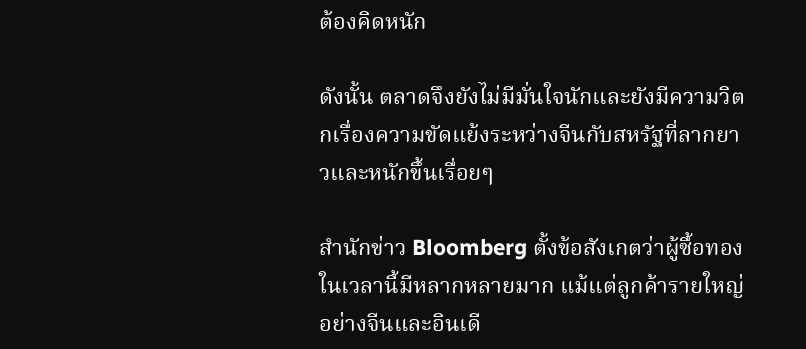ต้องคิดหนัก

ดังนั้น ตลาดจึงยังไม่มีมั่นใจนักและยังมีความวิตกเรื่องความขัดแย้งระหว่างจีนกับสหรัฐที่ลากยาวและหนักขึ้นเรื่อยๆ

สำนักข่าว Bloomberg ตั้งข้อสังเกตว่าผู้ซื้อทองในเวลานี้มีหลากหลายมาก แม้แต่ลูกค้ารายใหญ่อย่างจีนและอินเดี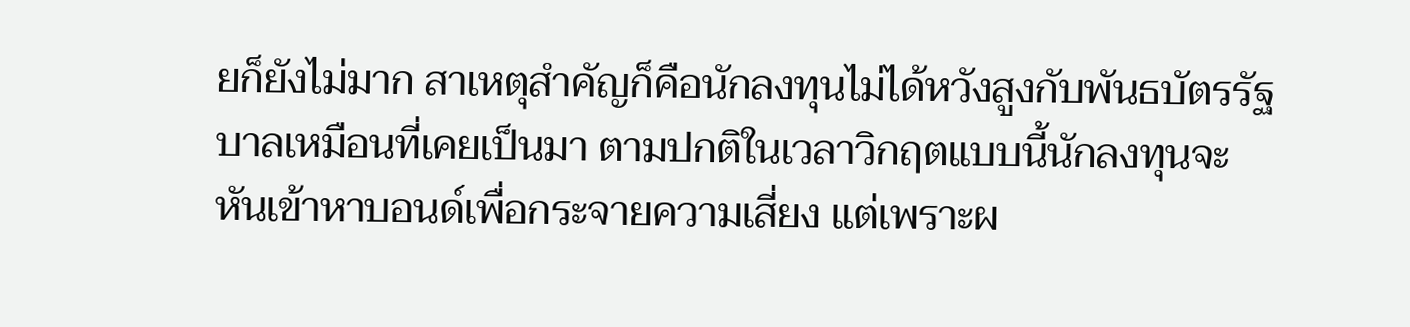ยก็ยังไม่มาก สาเหตุสำคัญก็คือนักลงทุนไม่ได้หวังสูงกับพันธบัตรรัฐบาลเหมือนที่เคยเป็นมา ตามปกติในเวลาวิกฤตแบบนี้นักลงทุนจะหันเข้าหาบอนด์เพื่อกระจายความเสี่ยง แต่เพราะผ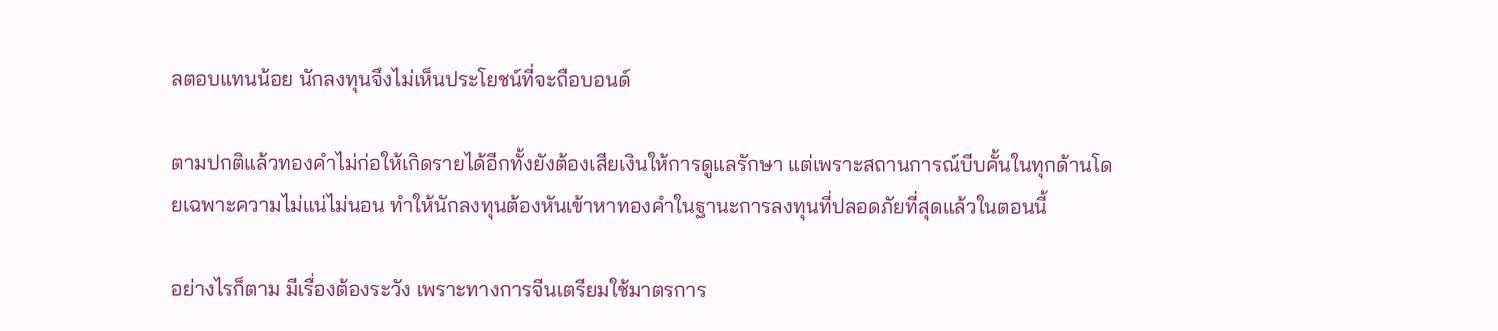ลตอบแทนน้อย นักลงทุนจึงไม่เห็นประโยชน์ที่จะถือบอนด์

ตามปกติแล้วทองคำไม่ก่อให้เกิดรายได้อีกทั้งยังต้องเสียเงินให้การดูแลรักษา แต่เพราะสถานการณ์บีบคั้นในทุกด้านโดยเฉพาะความไม่แน่ไม่นอน ทำให้นักลงทุนต้องหันเข้าหาทองคำในฐานะการลงทุนที่ปลอดภัยที่สุดแล้วในตอนนี้

อย่างไรก็ตาม มีเรื่องต้องระวัง เพราะทางการจีนเตรียมใช้มาตรการ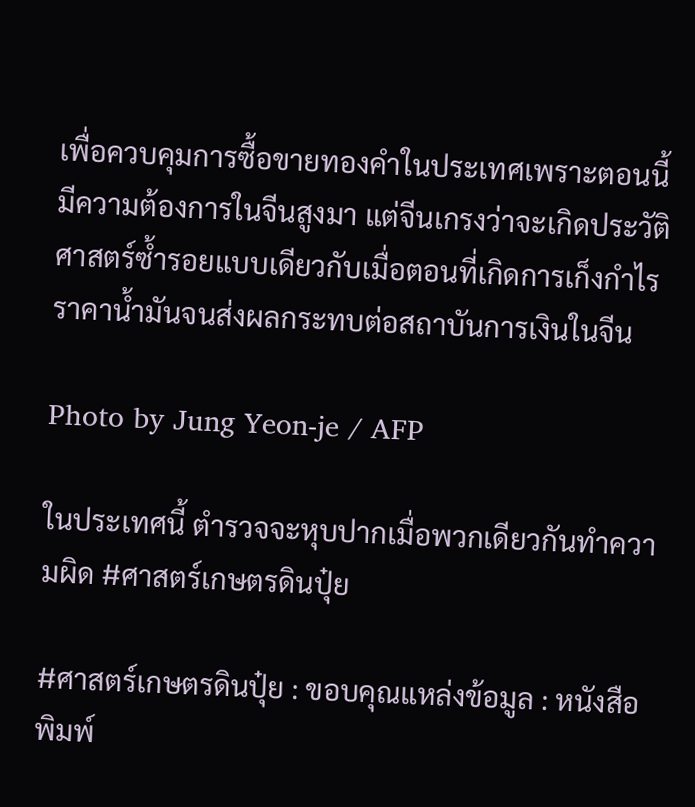เพื่อควบคุมการซื้อขายทองคำในประเทศเพราะตอนนี้มีความต้องการในจีนสูงมา แต่จีนเกรงว่าจะเกิดประวัติศาสตร์ซ้ำรอยแบบเดียวกับเมื่อตอนที่เกิดการเก็งกำไรราคาน้ำมันจนส่งผลกระทบต่อสถาบันการเงินในจีน

Photo by Jung Yeon-je / AFP

ในประเทศนี้ ตำรวจจะหุบปากเมื่อพวกเดียวกันทำความผิด #ศาสตร์เกษตรดินปุ๋ย

#ศาสตร์เกษตรดินปุ๋ย : ขอบคุณแหล่งข้อมูล : หนังสือพิมพ์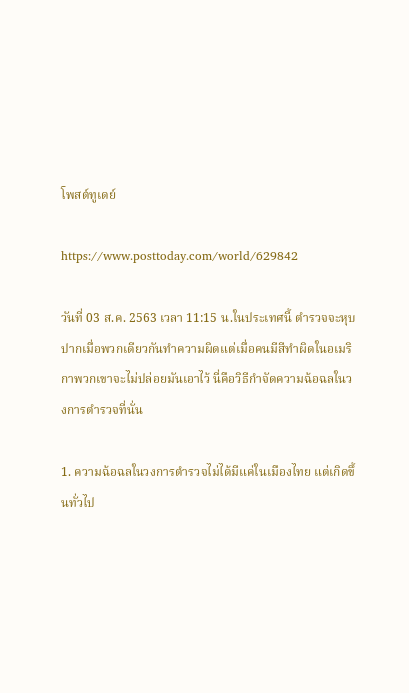โพสต์ทูเดย์

https://www.posttoday.com/world/629842

วันที่ 03 ส.ค. 2563 เวลา 11:15 น.ในประเทศนี้ ตำรวจจะหุบปากเมื่อพวกเดียวกันทำความผิดแต่เมื่อคนมีสีทำผิดในอเมริกาพวกเขาจะไม่ปล่อยมันเอาไว้ นี่คือวิธีกำจัดความฉ้อฉลในวงการตำรวจที่นั่น

1. ความฉ้อฉลในวงการตำรวจไม่ได้มีแค่ในเมืองไทย แต่เกิดขึ้นทั่วไป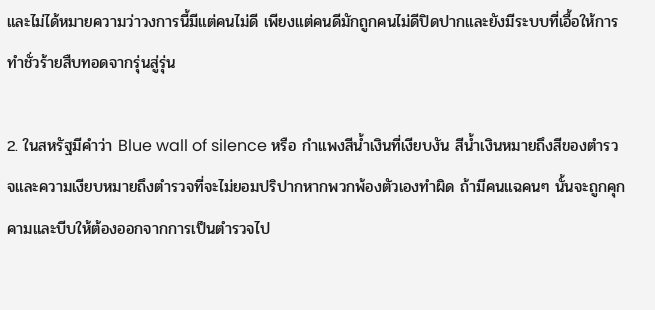และไม่ได้หมายความว่าวงการนี้มีแต่คนไม่ดี เพียงแต่คนดีมักถูกคนไม่ดีปิดปากและยังมีระบบที่เอื้อให้การทำชั่วร้ายสืบทอดจากรุ่นสู่รุ่น

2. ในสหรัฐมีคำว่า Blue wall of silence หรือ กำแพงสีน้ำเงินที่เงียบงัน สีน้ำเงินหมายถึงสีของตำรวจและความเงียบหมายถึงตำรวจที่จะไม่ยอมปริปากหากพวกพ้องตัวเองทำผิด ถ้ามีคนแฉคนๆ นั้นจะถูกคุกคามและบีบให้ต้องออกจากการเป็นตำรวจไป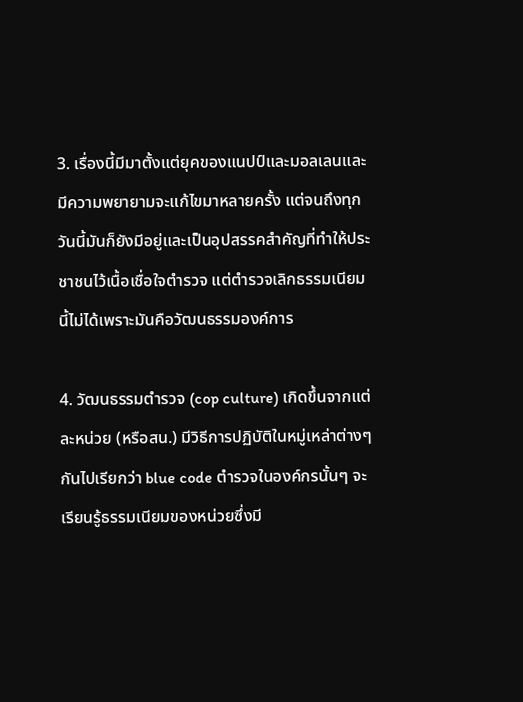3. เรื่องนี้มีมาตั้งแต่ยุคของแนปป์และมอลเลนและมีความพยายามจะแก้ไขมาหลายครั้ง แต่จนถึงทุกวันนี้มันก็ยังมีอยู่และเป็นอุปสรรคสำคัญที่ทำให้ประชาชนไว้เนื้อเชื่อใจตำรวจ แต่ตำรวจเลิกธรรมเนียมนี้ไม่ได้เพราะมันคือวัฒนธรรมองค์การ

4. วัฒนธรรมตำรวจ (cop culture) เกิดขึ้นจากแต่ละหน่วย (หรือสน.) มีวิธีการปฏิบัติในหมู่เหล่าต่างๆ กันไปเรียกว่า blue code ตำรวจในองค์กรนั้นๆ จะเรียนรู้ธรรมเนียมของหน่วยซึ่งมี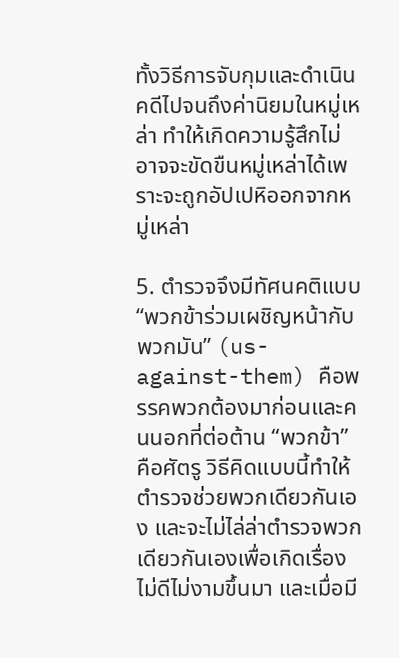ทั้งวิธีการจับกุมและดำเนินคดีไปจนถึงค่านิยมในหมู่เหล่า ทำให้เกิดความรู้สึกไม่อาจจะขัดขืนหมู่เหล่าได้เพราะจะถูกอัปเปหิออกจากหมู่เหล่า

5. ตำรวจจึงมีทัศนคติแบบ “พวกข้าร่วมเผชิญหน้ากับพวกมัน” (us-against-them) คือพรรคพวกต้องมาก่อนและคนนอกที่ต่อต้าน “พวกข้า” คือศัตรู วิธีคิดแบบนี้ทำให้ตำรวจช่วยพวกเดียวกันเอง และจะไม่ไล่ล่าตำรวจพวกเดียวกันเองเพื่อเกิดเรื่องไม่ดีไม่งามขึ้นมา และเมื่อมี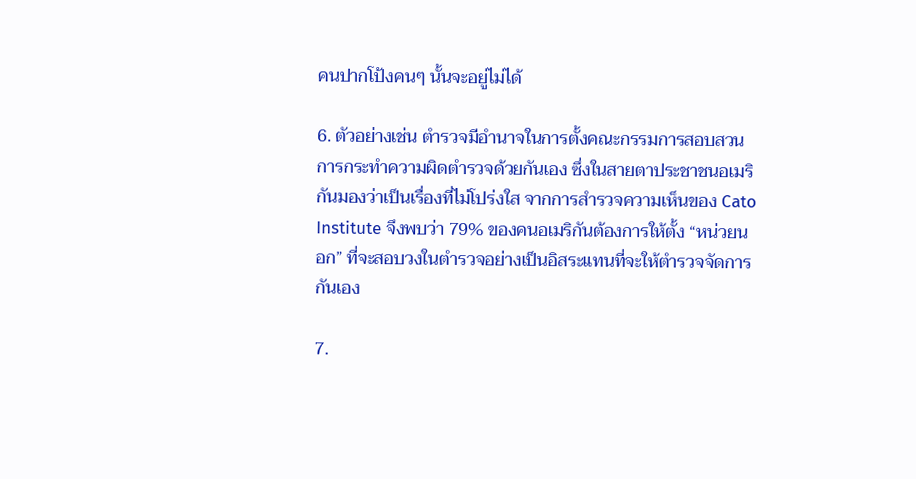คนปากโป้งคนๆ นั้นจะอยู่ไม่ได้

6. ตัวอย่างเช่น ตำรวจมีอำนาจในการตั้งคณะกรรมการสอบสวนการกระทำความผิดตำรวจด้วยกันเอง ซึ่งในสายตาประชาชนอเมริกันมองว่าเป็นเรื่องที่ไม่โปร่งใส จากการสำรวจความเห็นของ Cato Institute จึงพบว่า 79% ของคนอเมริกันต้องการให้ตั้ง “หน่วยนอก” ที่จะสอบวงในตำรวจอย่างเป็นอิสระแทนที่จะให้ตำรวจจัดการกันเอง

7.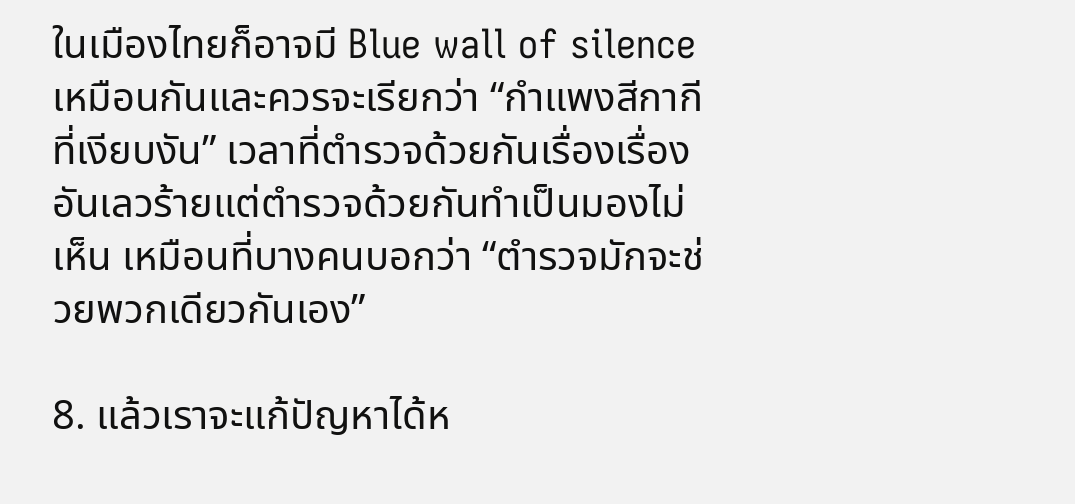ในเมืองไทยก็อาจมี Blue wall of silence เหมือนกันและควรจะเรียกว่า “กำแพงสีกากีที่เงียบงัน” เวลาที่ตำรวจด้วยกันเรื่องเรื่องอันเลวร้ายแต่ตำรวจด้วยกันทำเป็นมองไม่เห็น เหมือนที่บางคนบอกว่า “ตำรวจมักจะช่วยพวกเดียวกันเอง”

8. แล้วเราจะแก้ปัญหาได้ห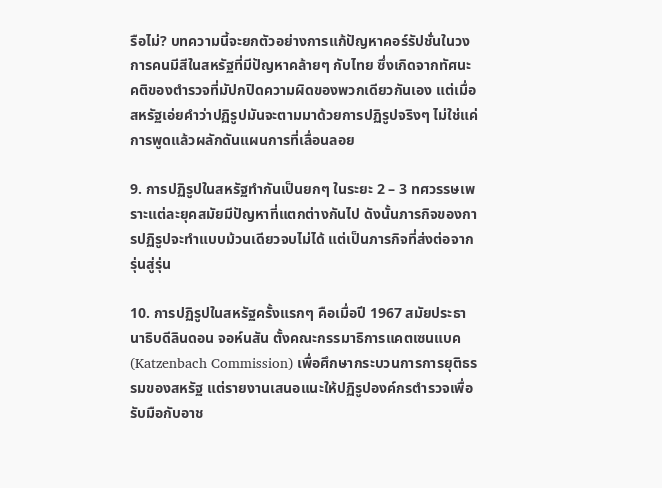รือไม่? บทความนี้จะยกตัวอย่างการแก้ปัญหาคอร์รัปชั่นในวงการคนมีสีในสหรัฐที่มีปัญหาคล้ายๆ กับไทย ซึ่งเกิดจากทัศนะคติของตำรวจที่มัปกปิดความผิดของพวกเดียวกันเอง แต่เมื่อสหรัฐเอ่ยคำว่าปฏิรูปมันจะตามมาด้วยการปฏิรูปจริงๆ ไม่ใช่แค่การพูดแล้วผลักดันแผนการที่เลื่อนลอย

9. การปฏิรูปในสหรัฐทำกันเป็นยกๆ ในระยะ 2 – 3 ทศวรรษเพราะแต่ละยุคสมัยมีปัญหาที่แตกต่างกันไป ดังนั้นภารกิจของการปฏิรูปจะทำแบบม้วนเดียวจบไม่ได้ แต่เป็นภารกิจที่ส่งต่อจากรุ่นสู่รุ่น

10. การปฏิรูปในสหรัฐครั้งแรกๆ คือเมื่อปี 1967 สมัยประธานาธิบดีลินดอน จอห์นสัน ตั้งคณะกรรมาธิการแคตเซนแบค (Katzenbach Commission) เพื่อศึกษากระบวนการการยุติธรรมของสหรัฐ แต่รายงานเสนอแนะให้ปฏิรูปองค์กรตำรวจเพื่อรับมือกับอาช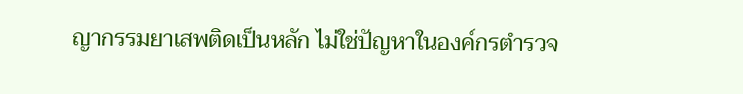ญากรรมยาเสพติดเป็นหลัก ไม่ใช่ปัญหาในองค์กรตำรวจ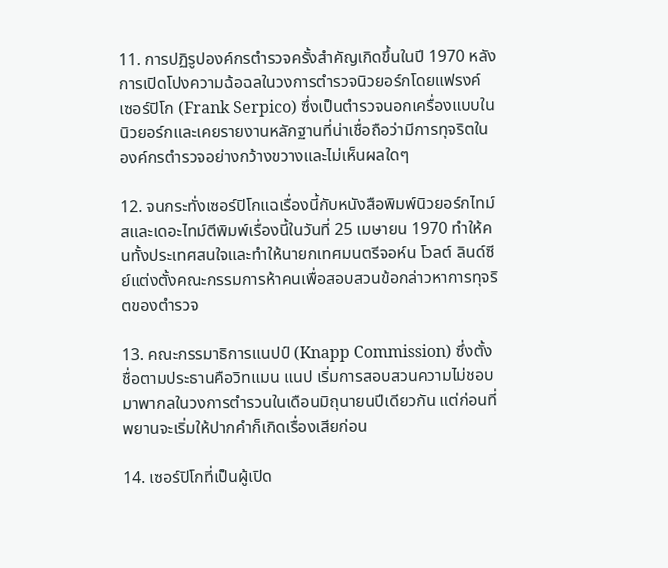11. การปฏิรูปองค์กรตำรวจครั้งสำคัญเกิดขึ้นในปี 1970 หลังการเปิดโปงความฉ้อฉลในวงการตำรวจนิวยอร์กโดยแฟรงค์ เซอร์ปิโก (Frank Serpico) ซึ่งเป็นตำรวจนอกเครื่องแบบในนิวยอร์กและเคยรายงานหลักฐานที่น่าเชื่อถือว่ามีการทุจริตในองค์กรตำรวจอย่างกว้างขวางและไม่เห็นผลใดๆ

12. จนกระทั่งเซอร์ปิโกแฉเรื่องนี้กับหนังสือพิมพ์นิวยอร์กไทม์สและเดอะไทม์ตีพิมพ์เรื่องนี้ในวันที่ 25 เมษายน 1970 ทำให้คนทั้งประเทศสนใจและทำให้นายกเทศมนตรีจอห์น โวลต์ ลินด์ซีย์แต่งตั้งคณะกรรมการห้าคนเพื่อสอบสวนข้อกล่าวหาการทุจริตของตำรวจ

13. คณะกรรมาธิการแนปป์ (Knapp Commission) ซึ่งตั้งชื่อตามประธานคือวิทแมน แนป เริ่มการสอบสวนความไม่ชอบมาพากลในวงการตำรวนในเดือนมิถุนายนปีเดียวกัน แต่ก่อนที่พยานจะเริ่มให้ปากคำก็เกิดเรื่องเสียก่อน

14. เซอร์ปิโกที่เป็นผู้เปิด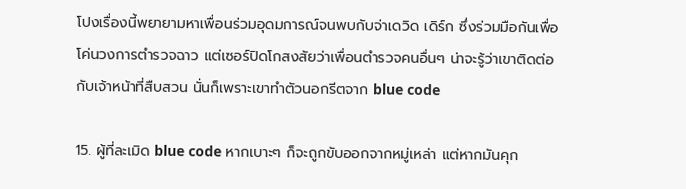โปงเรื่องนี้พยายามหาเพื่อนร่วมอุดมการณ์จนพบกับจ่าเดวิด เดิร์ก ซึ่งร่วมมือกันเพื่อโค่นวงการตำรวจฉาว แต่เซอร์ปิดโกสงสัยว่าเพื่อนตำรวจคนอื่นๆ น่าจะรู้ว่าเขาติดต่อกับเจ้าหน้าที่สืบสวน นั่นก็เพราะเขาทำตัวนอกรีตจาก blue code

15. ผู้ที่ละเมิด blue code หากเบาะๆ ก็จะถูกขับออกจากหมู่เหล่า แต่หากมันคุก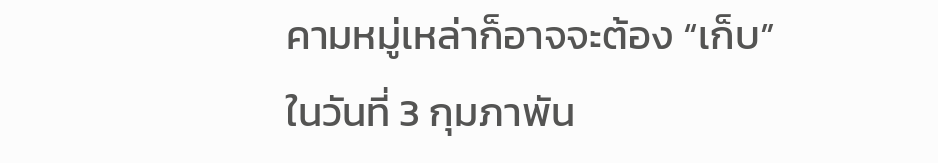คามหมู่เหล่าก็อาจจะต้อง “เก็บ” ในวันที่ 3 กุมภาพัน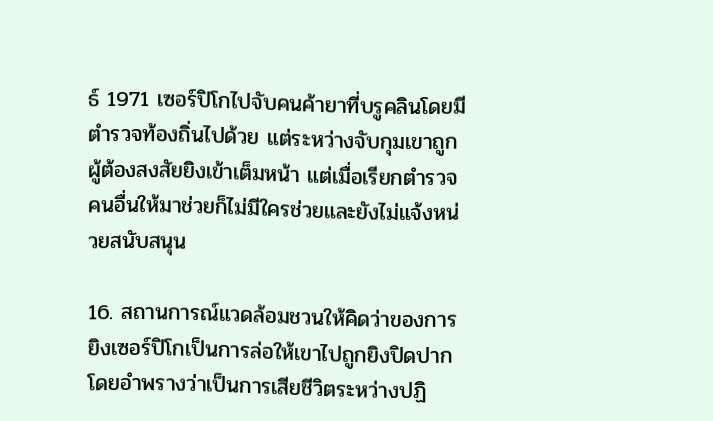ธ์ 1971 เซอร์ปิโกไปจับคนค้ายาที่บรูคลินโดยมีตำรวจท้องถิ่นไปด้วย แต่ระหว่างจับกุมเขาถูกผู้ต้องสงสัยยิงเข้าเต็มหน้า แต่เมื่อเรียกตำรวจคนอื่นให้มาช่วยก็ไม่มีใครช่วยและยังไม่แจ้งหน่วยสนับสนุน

16. สถานการณ์แวดล้อมชวนให้คิดว่าของการยิงเซอร์ปิโกเป็นการล่อให้เขาไปถูกยิงปิดปากโดยอำพรางว่าเป็นการเสียชีวิตระหว่างปฏิ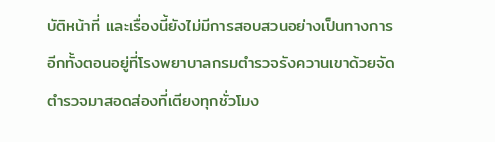บัติหน้าที่ และเรื่องนี้ยังไม่มีการสอบสวนอย่างเป็นทางการ อีกทั้งตอนอยู่ที่โรงพยาบาลกรมตำรวจรังควานเขาด้วยจัดตำรวจมาสอดส่องที่เตียงทุกชั่วโมง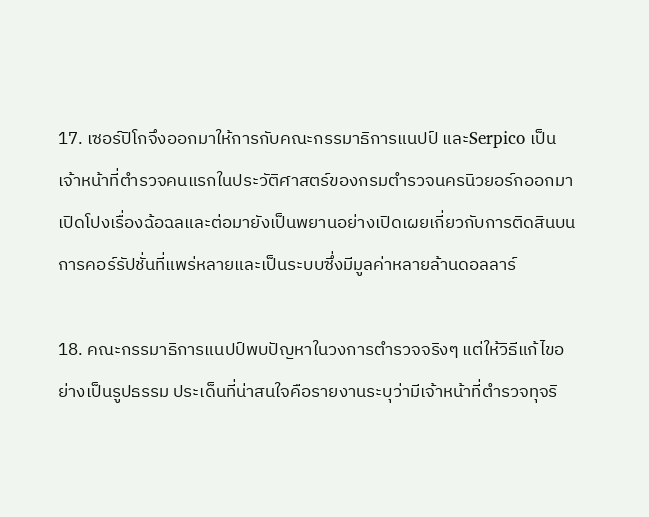17. เซอร์ปิโกจึงออกมาให้การกับคณะกรรมาธิการแนปป์ และSerpico เป็นเจ้าหน้าที่ตำรวจคนแรกในประวัติศาสตร์ของกรมตำรวจนครนิวยอร์กออกมาเปิดโปงเรื่องฉ้อฉลและต่อมายังเป็นพยานอย่างเปิดเผยเกี่ยวกับการติดสินบนการคอร์รัปชั่นที่แพร่หลายและเป็นระบบซึ่งมีมูลค่าหลายล้านดอลลาร์

18. คณะกรรมาธิการแนปป์พบปัญหาในวงการตำรวจจริงๆ แต่ให้วิธีแก้ไขอย่างเป็นรูปธรรม ประเด็นที่น่าสนใจคือรายงานระบุว่ามีเจ้าหน้าที่ตำรวจทุจริ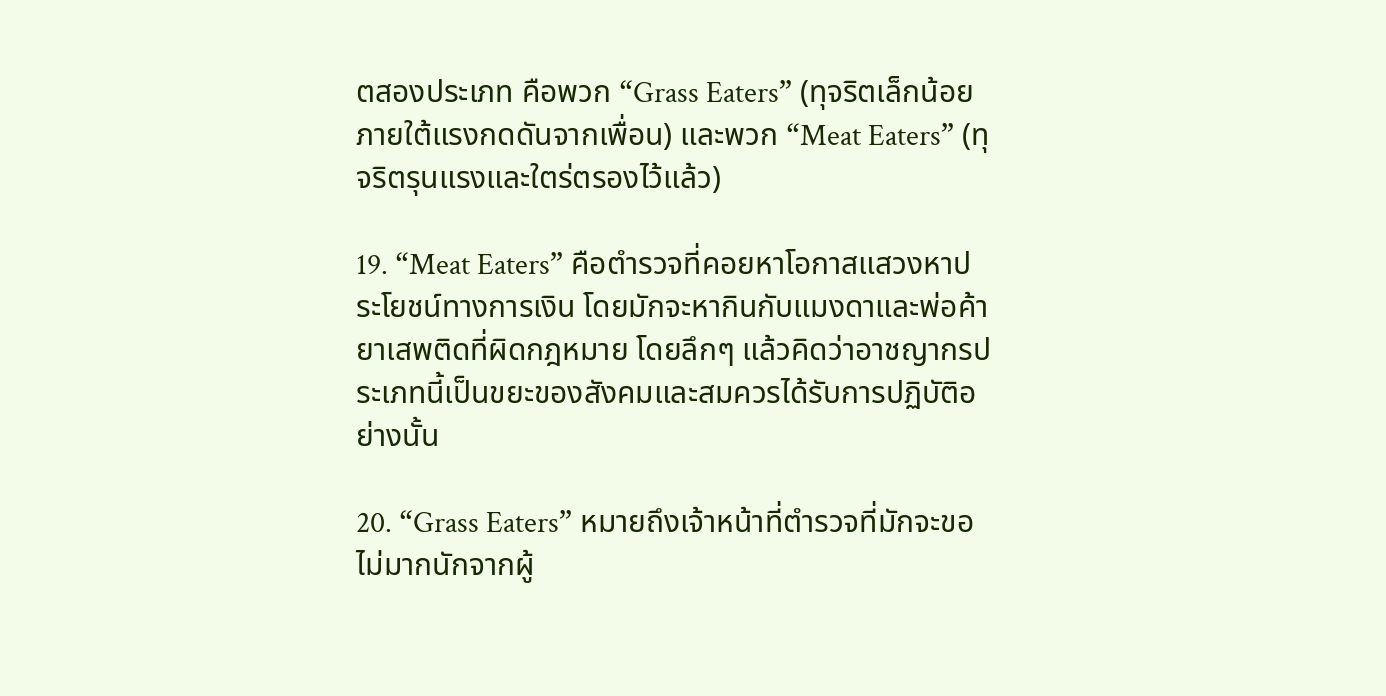ตสองประเภท คือพวก “Grass Eaters” (ทุจริตเล็กน้อยภายใต้แรงกดดันจากเพื่อน) และพวก “Meat Eaters” (ทุจริตรุนแรงและใตร่ตรองไว้แล้ว)

19. “Meat Eaters” คือตำรวจที่คอยหาโอกาสแสวงหาประโยชน์ทางการเงิน โดยมักจะหากินกับแมงดาและพ่อค้ายาเสพติดที่ผิดกฎหมาย โดยลึกๆ แล้วคิดว่าอาชญากรประเภทนี้เป็นขยะของสังคมและสมควรได้รับการปฏิบัติอย่างนั้น

20. “Grass Eaters” หมายถึงเจ้าหน้าที่ตำรวจที่มักจะขอไม่มากนักจากผู้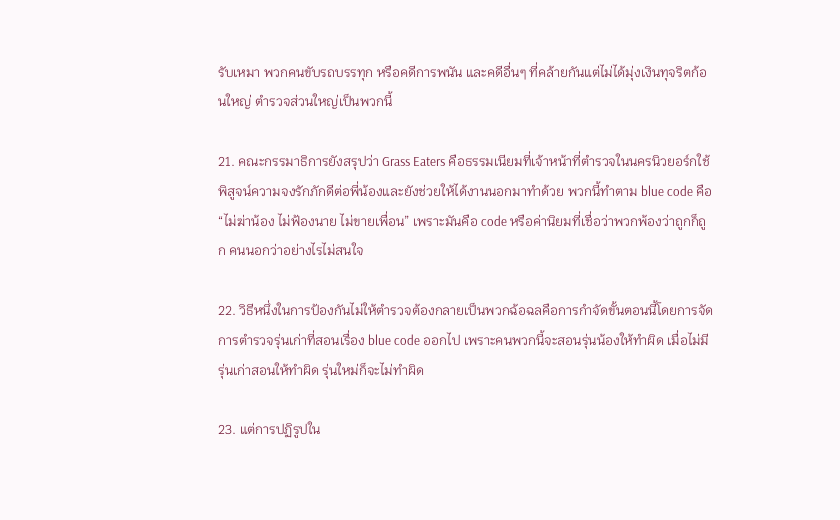รับเหมา พวกคนขับรถบรรทุก หรือคดีการพนัน และคดีอื่นๆ ที่คล้ายกันแต่ไม่ได้มุ่งเงินทุจริตก้อนใหญ่ ตำรวจส่วนใหญ่เป็นพวกนี้

21. คณะกรรมาธิการยังสรุปว่า Grass Eaters คือธรรมเนียมที่เจ้าหน้าที่ตำรวจในนครนิวยอร์กใช้พิสูจน์ความจงรักภักดีต่อพี่น้องและยังช่วยให้ได้งานนอกมาทำด้วย พวกนี้ทำตาม blue code คือ “ไม่ฆ่าน้อง ไม่ฟ้องนาย ไม่ขายเพื่อน” เพราะมันคือ code หรือค่านิยมที่เชื่อว่าพวกพ้องว่าถูกก็ถูก คนนอกว่าอย่างไรไม่สนใจ

22. วิธีหนึ่งในการป้องกันไม่ให้ตำรวจต้องกลายเป็นพวกฉ้อฉลคือการกำจัดขั้นตอนนี้โดยการจัดการตำรวจรุ่นเก่าที่สอนเรื่อง blue code ออกไป เพราะคนพวกนี้จะสอนรุ่นน้องให้ทำผิด เมื่อไม่มีรุ่นเก่าสอนให้ทำผิด รุ่นใหม่ก็จะไม่ทำผิด

23. แต่การปฏิรูปใน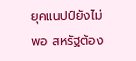ยุคแนปป์ยังไม่พอ สหรัฐต้อง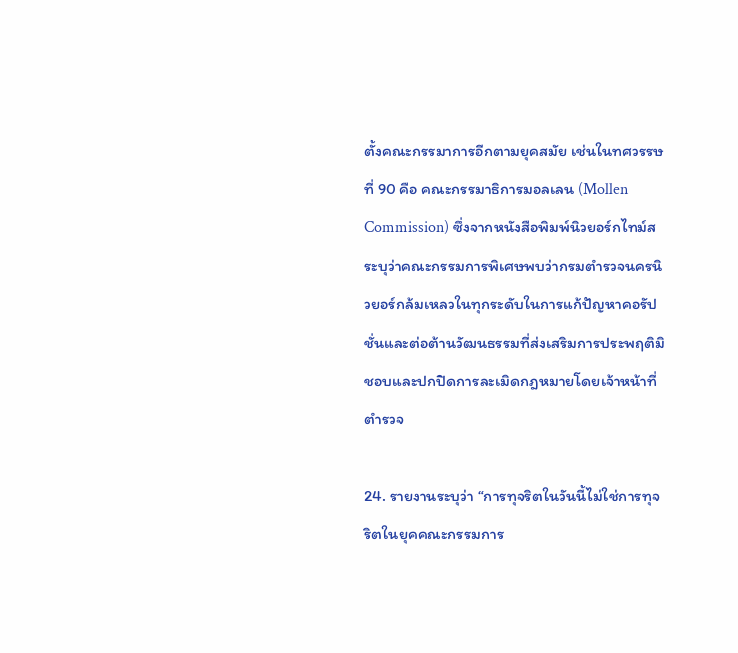ตั้งคณะกรรมาการอีกตามยุคสมัย เช่นในทศวรรษที่ 90 คือ คณะกรรมาธิการมอลเลน (Mollen Commission) ซึ่งจากหนังสือพิมพ์นิวยอร์กไทม์สระบุว่าคณะกรรมการพิเศษพบว่ากรมตำรวจนครนิวยอร์กล้มเหลวในทุกระดับในการแก้ปัญหาคอรัปชั่นและต่อต้านวัฒนธรรมที่ส่งเสริมการประพฤติมิชอบและปกปิดการละเมิดกฎหมายโดยเจ้าหน้าที่ตำรวจ

24. รายงานระบุว่า “การทุจริตในวันนี้ไม่ใช่การทุจริตในยุคคณะกรรมการ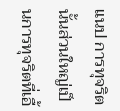แนป การทุจริตนั้นส่วนใหญ่เป็นการทุจริตที่เอื้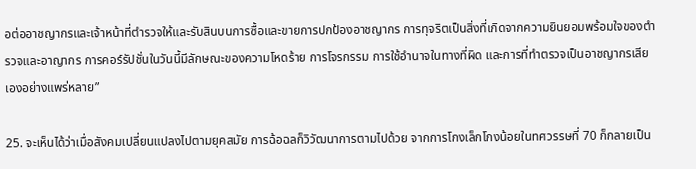อต่ออาชญากรและเจ้าหน้าที่ตำรวจให้และรับสินบนการซื้อและขายการปกป้องอาชญากร การทุจริตเป็นสิ่งที่เกิดจากความยินยอมพร้อมใจของตำรวจและอาญากร การคอร์รัปชั่นในวันนี้มีลักษณะของความโหดร้าย การโจรกรรม การใช้อำนาจในทางที่ผิด และการที่ทำตรวจเป็นอาชญากรเสียเองอย่างแพร่หลาย”

25. จะเห็นได้ว่าเมื่อสังคมเปลี่ยนแปลงไปตามยุคสมัย การฉ้อฉลก็วิวัฒนาการตามไปด้วย จากการโกงเล็กโกงน้อยในทศวรรษที่ 70 ก็กลายเป็น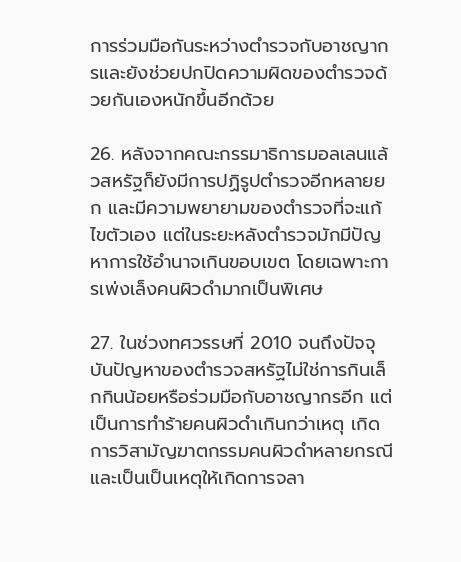การร่วมมือกันระหว่างตำรวจกับอาชญากรและยังช่วยปกปิดความผิดของตำรวจด้วยกันเองหนักขึ้นอีกด้วย

26. หลังจากคณะกรรมาธิการมอลเลนแล้วสหรัฐก็ยังมีการปฏิรูปตำรวจอีกหลายยก และมีความพยายามของตำรวจที่จะแก้ไขตัวเอง แต่ในระยะหลังตำรวจมักมีปัญหาการใช้อำนาจเกินขอบเขต โดยเฉพาะการเพ่งเล็งคนผิวดำมากเป็นพิเศษ

27. ในช่วงทศวรรษที่ 2010 จนถึงปัจจุบันปัญหาของตำรวจสหรัฐไม่ใช่การกินเล็กกินน้อยหรือร่วมมือกับอาชญากรอีก แต่เป็นการทำร้ายคนผิวดำเกินกว่าเหตุ เกิดการวิสามัญฆาตกรรมคนผิวดำหลายกรณีและเป็นเป็นเหตุให้เกิดการจลา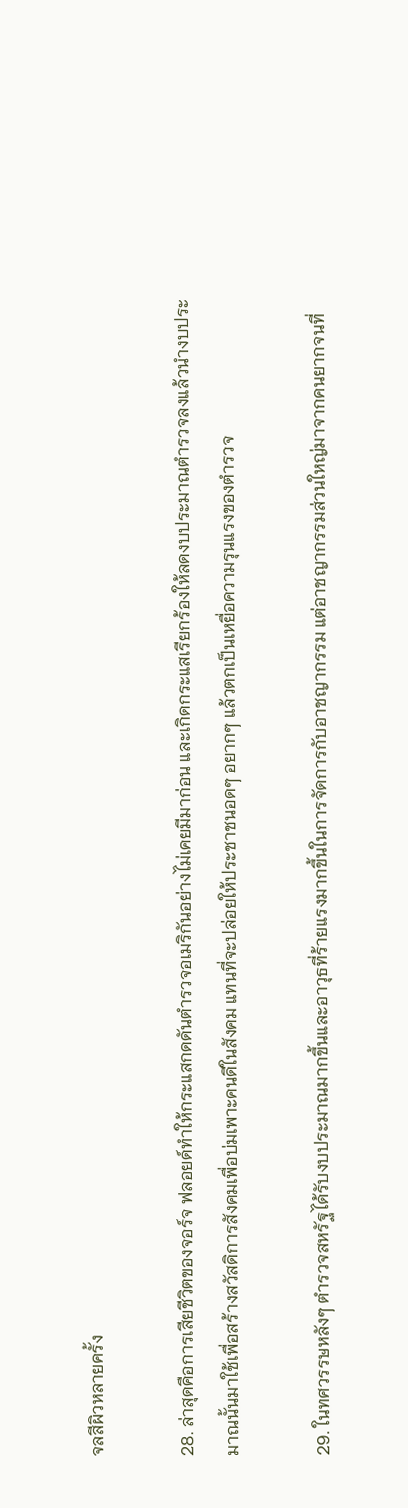จลสีผิวหลายครั้ง

28. ล่าสุดคือการเสียชีวิตของจอร์จ ฟลอยด์ทำให้กระแสกดดันตำรวจอเมริกันอย่างไม่เคยมีมาก่อน และเกิดกระแสเรียกร้องให้ลดงบประมาณตำรวจลงแล้วนำงบประมาณนั้นมาใช้เพื่อสร้างสวัสดิการสังคมเพื่อบ่มเพาะคนดีในสังคม แทนที่จะปล่อยให้ประชาชนอดๆ อยากๆ แล้วตกเป็นเหยื่อความรุนแรงของตำรวจ

29. ในทศวรรษหลังๆ ตำรวจสหรัฐได้รับงบประมาณมากขึ้นและอาวุธที่ร้ายแรงมากขึ้นในการจัดการกับอาชญากรรม แต่อาชญากรรมส่วนใหญ่มาจากคนยากจนที่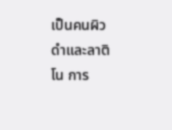เป็นคนผิวดำและลาติโน การ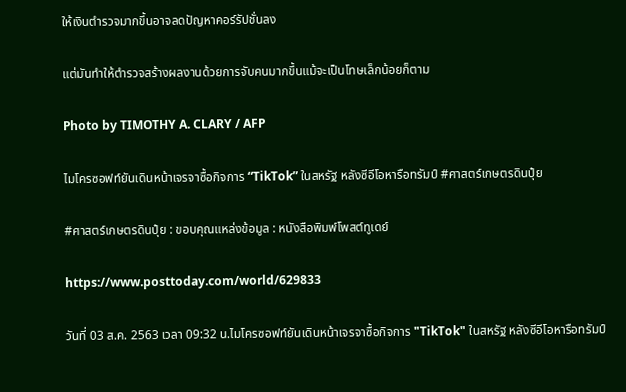ให้เงินตำรวจมากขึ้นอาจลดปัญหาคอร์รัปชั่นลง

แต่มันทำให้ตำรวจสร้างผลงานด้วยการจับคนมากขึ้นแม้จะเป็นโทษเล็กน้อยก็ตาม

Photo by TIMOTHY A. CLARY / AFP

ไมโครซอฟท์ยันเดินหน้าเจรจาซื้อกิจการ “TikTok” ในสหรัฐ หลังซีอีโอหารือทรัมป์ #ศาสตร์เกษตรดินปุ๋ย

#ศาสตร์เกษตรดินปุ๋ย : ขอบคุณแหล่งข้อมูล : หนังสือพิมพ์โพสต์ทูเดย์

https://www.posttoday.com/world/629833

วันที่ 03 ส.ค. 2563 เวลา 09:32 น.ไมโครซอฟท์ยันเดินหน้าเจรจาซื้อกิจการ "TikTok" ในสหรัฐ หลังซีอีโอหารือทรัมป์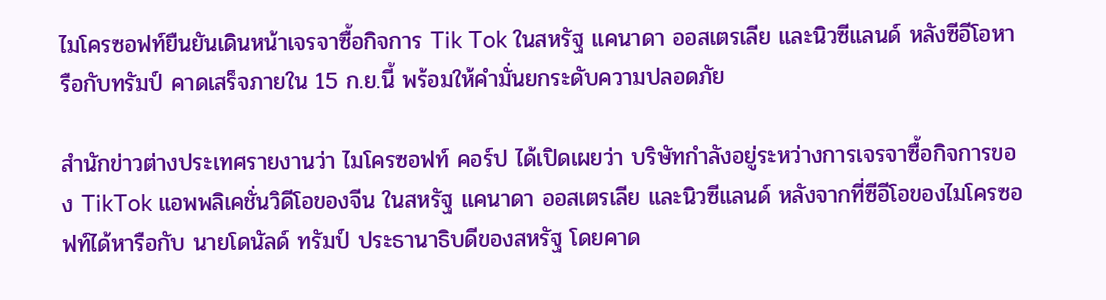ไมโครซอฟท์ยืนยันเดินหน้าเจรจาซื้อกิจการ Tik Tok ในสหรัฐ แคนาดา ออสเตรเลีย และนิวซีแลนด์ หลังซีอีโอหารือกับทรัมป์ คาดเสร็จภายใน 15 ก.ย.นี้ พร้อมให้คำมั่นยกระดับความปลอดภัย

สำนักข่าวต่างประเทศรายงานว่า ไมโครซอฟท์ คอร์ป ได้เปิดเผยว่า บริษัทกำลังอยู่ระหว่างการเจรจาซื้อกิจการของ TikTok แอพพลิเคชั่นวิดีโอของจีน ในสหรัฐ แคนาดา ออสเตรเลีย และนิวซีแลนด์ หลังจากที่ซีอีโอของไมโครซอฟท์ได้หารือกับ นายโดนัลด์ ทรัมป์ ประธานาธิบดีของสหรัฐ โดยคาด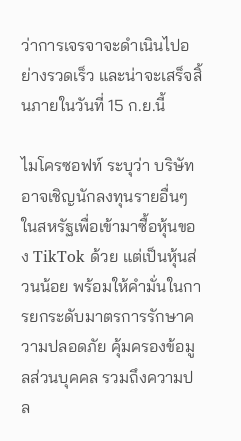ว่าการเจรจาจะดำเนินไปอย่างรวดเร็ว และน่าจะเสร็จสิ้นภายในวันที่ 15 ก.ย.นี้

ไมโครซอฟท์ ระบุว่า บริษัทอาจเชิญนักลงทุนรายอื่นๆ ในสหรัฐเพื่อเข้ามาซื้อหุ้นของ TikTok ด้วย แต่เป็นหุ้นส่วนน้อย พร้อมให้คำมั่นในการยกระดับมาตรการรักษาความปลอดภัย คุ้มครองข้อมูลส่วนบุคคล รวมถึงความปล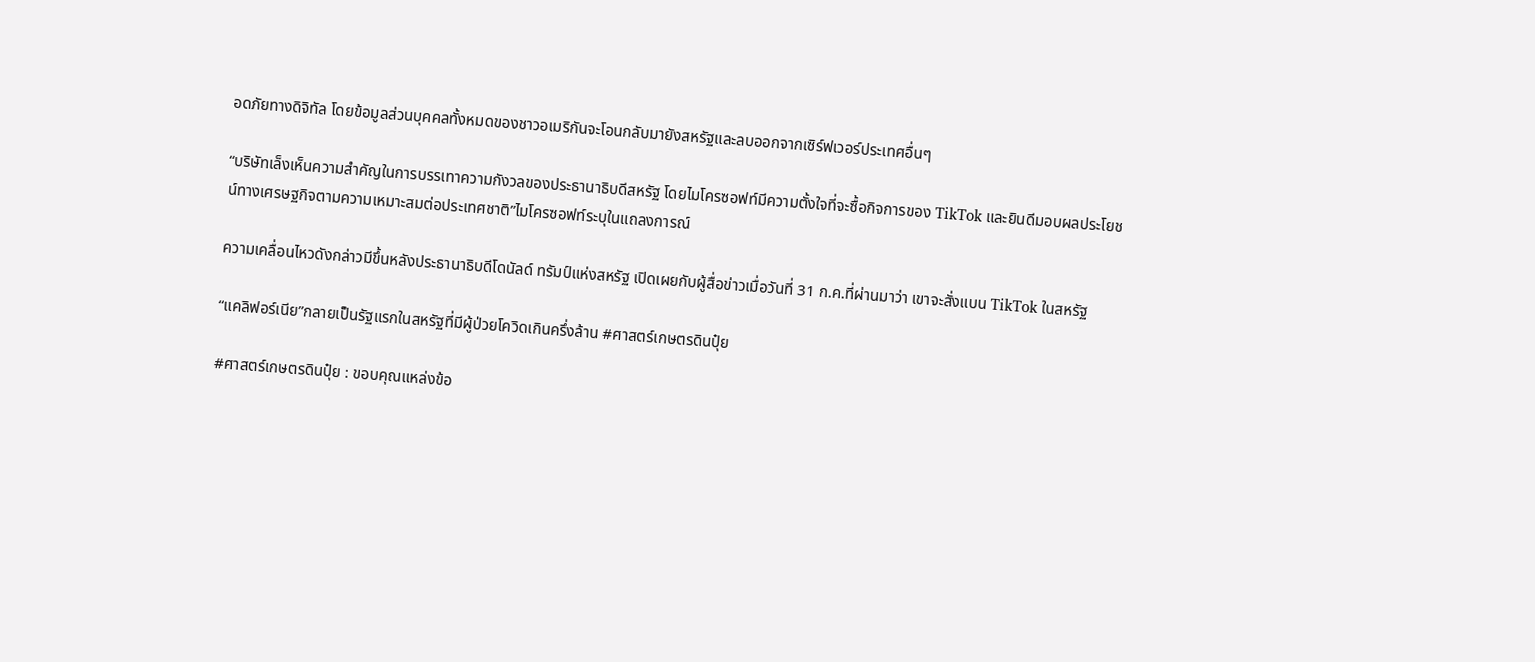อดภัยทางดิจิทัล โดยข้อมูลส่วนบุคคลทั้งหมดของชาวอเมริกันจะโอนกลับมายังสหรัฐและลบออกจากเซิร์ฟเวอร์ประเทศอื่นๆ

“บริษัทเล็งเห็นความสำคัญในการบรรเทาความกังวลของประธานาธิบดีสหรัฐ โดยไมโครซอฟท์มีความตั้งใจที่จะซื้อกิจการของ TikTok และยินดีมอบผลประโยชน์ทางเศรษฐกิจตามความเหมาะสมต่อประเทศชาติ”ไมโครซอฟท์ระบุในแถลงการณ์

ความเคลื่อนไหวดังกล่าวมีขึ้นหลังประธานาธิบดีโดนัลด์ ทรัมป์แห่งสหรัฐ เปิดเผยกับผู้สื่อข่าวเมื่อวันที่ 31 ก.ค.ที่ผ่านมาว่า เขาจะสั่งแบน TikTok ในสหรัฐ

“แคลิฟอร์เนีย”กลายเป็นรัฐแรกในสหรัฐที่มีผู้ป่วยโควิดเกินครึ่งล้าน #ศาสตร์เกษตรดินปุ๋ย

#ศาสตร์เกษตรดินปุ๋ย : ขอบคุณแหล่งข้อ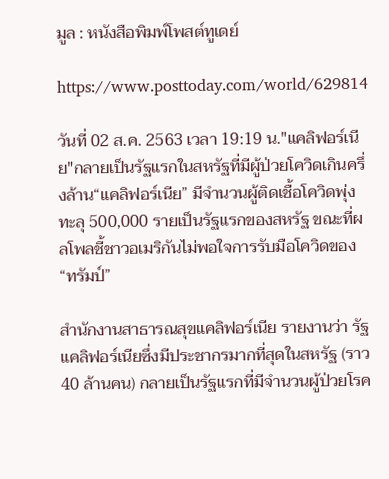มูล : หนังสือพิมพ์โพสต์ทูเดย์

https://www.posttoday.com/world/629814

วันที่ 02 ส.ค. 2563 เวลา 19:19 น."แคลิฟอร์เนีย"กลายเป็นรัฐแรกในสหรัฐที่มีผู้ป่วยโควิดเกินครึ่งล้าน“แคลิฟอร์เนีย” มีจำนวนผู้ติดเชื้อโควิดพุ่งทะลุ 500,000 รายเป็นรัฐแรกของสหรัฐ ขณะที่ผลโพลชี้ชาวอเมริกันไม่พอใจการรับมือโควิดของ “ทรัมป์”

สำนักงานสาธารณสุขแคลิฟอร์เนีย รายงานว่า รัฐแคลิฟอร์เนียซึ่งมีประชากรมากที่สุดในสหรัฐ (ราว 40 ล้านคน) กลายเป็นรัฐแรกที่มีจำนวนผู้ป่วยโรค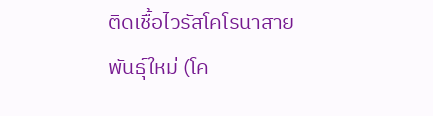ติดเชื้อไวรัสโคโรนาสายพันธุ์ใหม่ (โค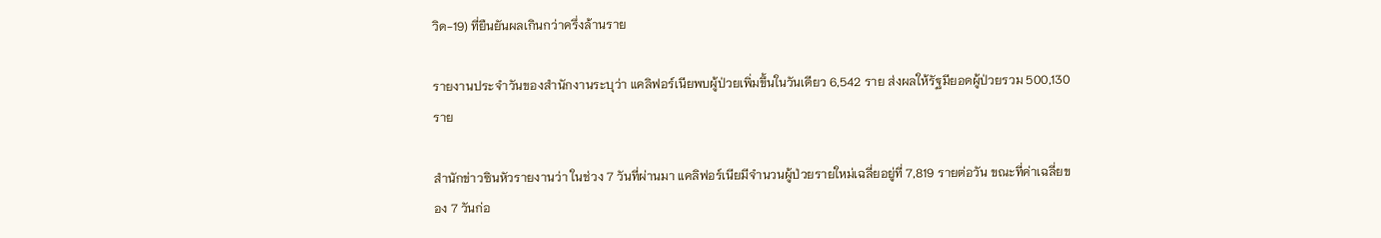วิด-19) ที่ยืนยันผลเกินกว่าครึ่งล้านราย

รายงานประจำวันของสำนักงานระบุว่า แคลิฟอร์เนียพบผู้ป่วยเพิ่มขึ้นในวันเดียว 6,542 ราย ส่งผลให้รัฐมียอดผู้ป่วยรวม 500,130 ราย

สำนักข่าวซินหัวรายงานว่า ในช่วง 7 วันที่ผ่านมา แคลิฟอร์เนียมีจำนวนผู้ป่วยรายใหม่เฉลี่ยอยู่ที่ 7,819 รายต่อวัน ขณะที่ค่าเฉลี่ยของ 7 วันก่อ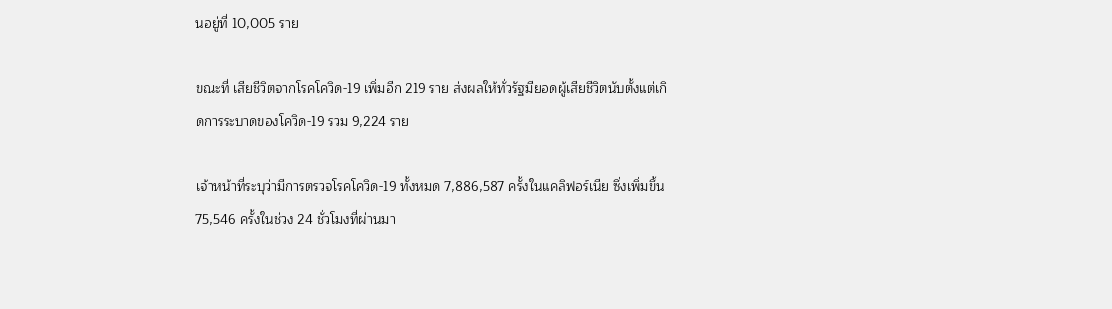นอยู่ที่ 10,005 ราย

ขณะที่ เสียชีวิตจากโรคโควิด-19 เพิ่มอีก 219 ราย ส่งผลให้ทั่วรัฐมียอดผู้เสียชีวิตนับตั้งแต่เกิดการระบาดของโควิด-19 รวม 9,224 ราย

เจ้าหน้าที่ระบุว่ามีการตรวจโรคโควิด-19 ทั้งหมด 7,886,587 ครั้งในแคลิฟอร์เนีย ซึ่งเพิ่มขึ้น 75,546 ครั้งในช่วง 24 ชั่วโมงที่ผ่านมา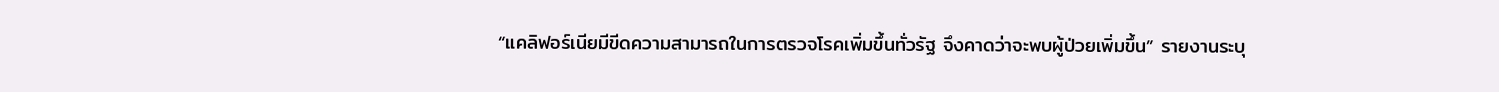“แคลิฟอร์เนียมีขีดความสามารถในการตรวจโรคเพิ่มขึ้นทั่วรัฐ จึงคาดว่าจะพบผู้ป่วยเพิ่มขึ้น” รายงานระบุ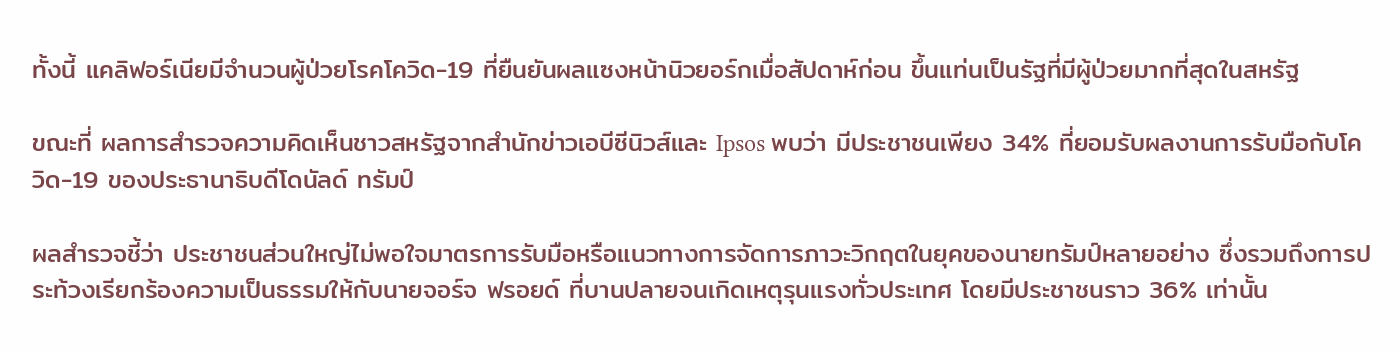ทั้งนี้ แคลิฟอร์เนียมีจำนวนผู้ป่วยโรคโควิด-19 ที่ยืนยันผลแซงหน้านิวยอร์กเมื่อสัปดาห์ก่อน ขึ้นแท่นเป็นรัฐที่มีผู้ป่วยมากที่สุดในสหรัฐ

ขณะที่ ผลการสำรวจความคิดเห็นชาวสหรัฐจากสำนักข่าวเอบีซีนิวส์และ Ipsos พบว่า มีประชาชนเพียง 34% ที่ยอมรับผลงานการรับมือกับโควิด-19 ของประธานาธิบดีโดนัลด์ ทรัมป์

ผลสำรวจชี้ว่า ประชาชนส่วนใหญ่ไม่พอใจมาตรการรับมือหรือแนวทางการจัดการภาวะวิกฤตในยุคของนายทรัมป์หลายอย่าง ซึ่งรวมถึงการประท้วงเรียกร้องความเป็นธรรมให้กับนายจอร์จ ฟรอยด์ ที่บานปลายจนเกิดเหตุรุนแรงทั่วประเทศ โดยมีประชาชนราว 36% เท่านั้น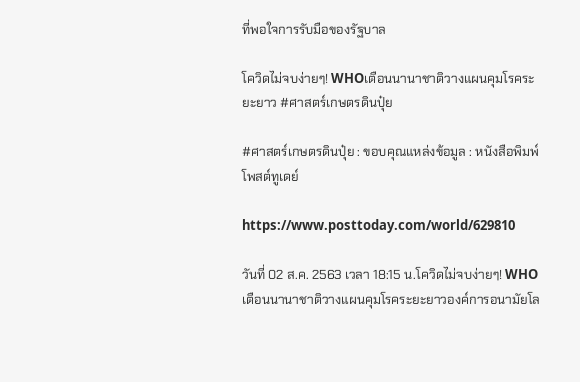ที่พอใจการรับมือของรัฐบาล

โควิดไม่จบง่ายๆ! WHOเตือนนานาชาติวางแผนคุมโรคระยะยาว #ศาสตร์เกษตรดินปุ๋ย

#ศาสตร์เกษตรดินปุ๋ย : ขอบคุณแหล่งข้อมูล : หนังสือพิมพ์โพสต์ทูเดย์

https://www.posttoday.com/world/629810

วันที่ 02 ส.ค. 2563 เวลา 18:15 น.โควิดไม่จบง่ายๆ! WHOเตือนนานาชาติวางแผนคุมโรคระยะยาวองค์การอนามัยโล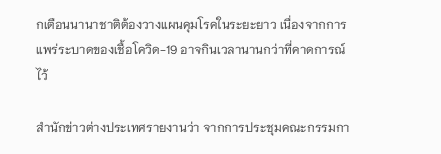กเตือนนานาชาติต้องวางแผนคุมโรคในระยะยาว เนื่องจากการแพร่ระบาดของเชื้อโควิด-19 อาจกินเวลานานกว่าที่คาดการณ์ไว้

สำนักข่าวต่างประเทศรายงานว่า จากการประชุมคณะกรรมกา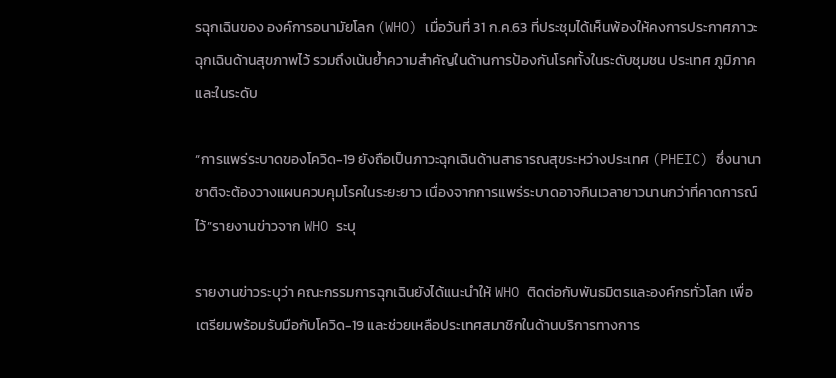รฉุกเฉินของ องค์การอนามัยโลก (WHO) เมื่อวันที่ 31 ก.ค.63 ที่ประชุมได้เห็นพ้องให้คงการประกาศภาวะฉุกเฉินด้านสุขภาพไว้ รวมถึงเน้นย้ำความสำคัญในด้านการป้องกันโรคทั้งในระดับชุมชน ประเทศ ภูมิภาค และในระดับ

“การแพร่ระบาดของโควิด-19 ยังถือเป็นภาวะฉุกเฉินด้านสาธารณสุขระหว่างประเทศ (PHEIC) ซึ่งนานาชาติจะต้องวางแผนควบคุมโรคในระยะยาว เนื่องจากการแพร่ระบาดอาจกินเวลายาวนานกว่าที่คาดการณ์ไว้”รายงานข่าวจาก WHO ระบุ

รายงานข่าวระบุว่า คณะกรรมการฉุกเฉินยังได้แนะนำให้ WHO ติดต่อกับพันธมิตรและองค์กรทั่วโลก เพื่อเตรียมพร้อมรับมือกับโควิด-19 และช่วยเหลือประเทศสมาชิกในด้านบริการทางการ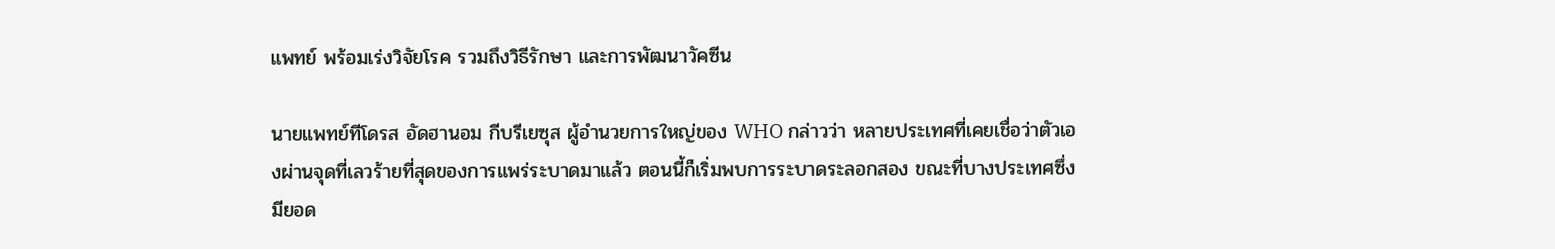แพทย์ พร้อมเร่งวิจัยโรค รวมถึงวิธีรักษา และการพัฒนาวัคซีน

นายแพทย์ทีโดรส อัดฮานอม กีบรีเยซุส ผู้อำนวยการใหญ่ของ WHO กล่าวว่า หลายประเทศที่เคยเชื่อว่าตัวเองผ่านจุดที่เลวร้ายที่สุดของการแพร่ระบาดมาแล้ว ตอนนี้ก็เริ่มพบการระบาดระลอกสอง ขณะที่บางประเทศซึ่งมียอด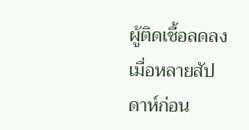ผู้ติดเชื้อลดลงเมื่อหลายสัปดาห์ก่อน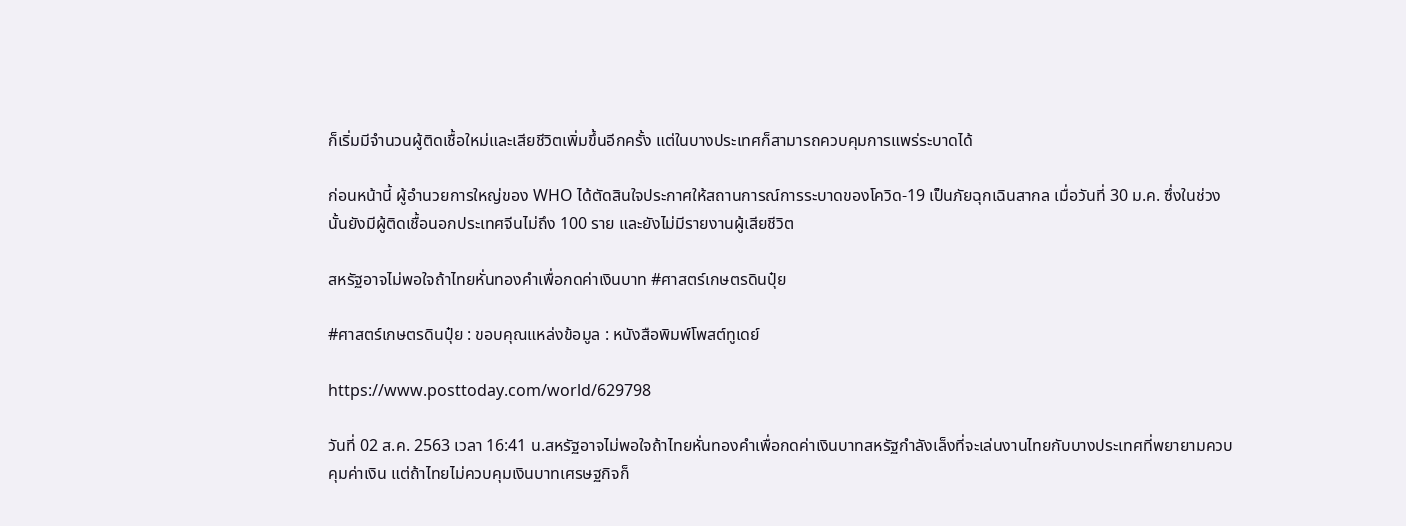ก็เริ่มมีจำนวนผู้ติดเชื้อใหม่และเสียชีวิตเพิ่มขึ้นอีกครั้ง แต่ในบางประเทศก็สามารถควบคุมการแพร่ระบาดได้

ก่อนหน้านี้ ผู้อำนวยการใหญ่ของ WHO ได้ตัดสินใจประกาศให้สถานการณ์การระบาดของโควิด-19 เป็นภัยฉุกเฉินสากล เมื่อวันที่ 30 ม.ค. ซึ่งในช่วงนั้นยังมีผู้ติดเชื้อนอกประเทศจีนไม่ถึง 100 ราย และยังไม่มีรายงานผู้เสียชีวิต

สหรัฐอาจไม่พอใจถ้าไทยหั่นทองคำเพื่อกดค่าเงินบาท #ศาสตร์เกษตรดินปุ๋ย

#ศาสตร์เกษตรดินปุ๋ย : ขอบคุณแหล่งข้อมูล : หนังสือพิมพ์โพสต์ทูเดย์

https://www.posttoday.com/world/629798

วันที่ 02 ส.ค. 2563 เวลา 16:41 น.สหรัฐอาจไม่พอใจถ้าไทยหั่นทองคำเพื่อกดค่าเงินบาทสหรัฐกำลังเล็งที่จะเล่นงานไทยกับบางประเทศที่พยายามควบคุมค่าเงิน แต่ถ้าไทยไม่ควบคุมเงินบาทเศรษฐกิจก็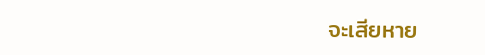จะเสียหาย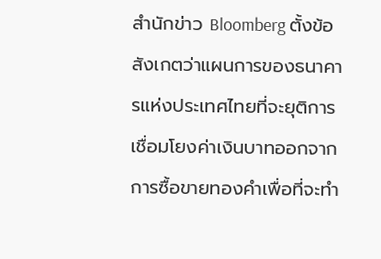สำนักข่าว Bloomberg ตั้งข้อสังเกตว่าแผนการของธนาคารแห่งประเทศไทยที่จะยุติการเชื่อมโยงค่าเงินบาทออกจากการซื้อขายทองคำเพื่อที่จะทำ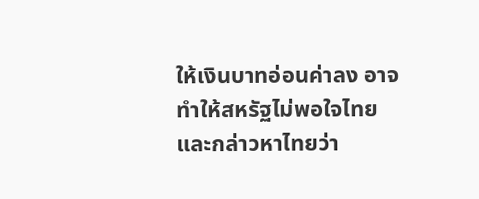ให้เงินบาทอ่อนค่าลง อาจทำให้สหรัฐไม่พอใจไทยและกล่าวหาไทยว่า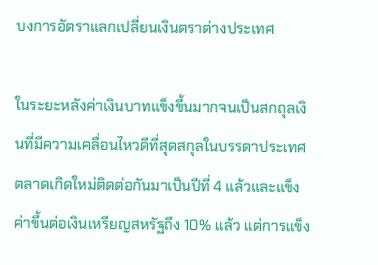บงการอัตราแลกเปลี่ยนเงินตราต่างประเทศ

ในระยะหลังค่าเงินบาทแข็งขึ้นมากจนเป็นสกถุลเงินที่มีความเคลื่อนไหวดีที่สุดสกุลในบรรดาประเทศตลาดเกิดใหม่ติดต่อกันมาเป็นปีที่ 4 แล้วและแข็งค่าขึ้นต่อเงินเหรียญสหรัฐถึง 10% แล้ว แต่การแข็ง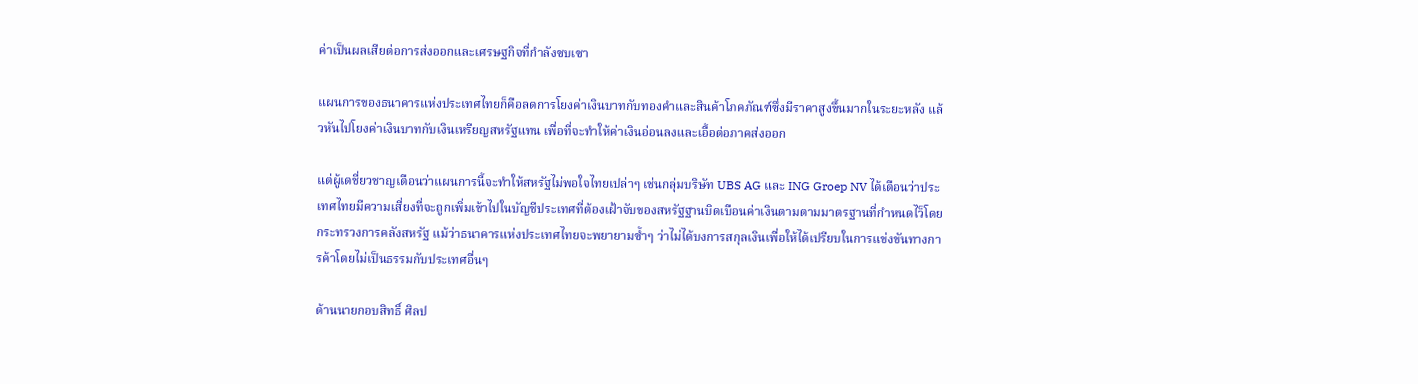ค่าเป็นผลเสียต่อการส่งออกและเศรษฐกิจที่กำลังซบเซา

แผนการของธนาคารแห่งประเทศไทยก็คือลดการโยงค่าเงินบาทกับทองคำและสินค้าโภคภัณฑ์ซึ่งมีราคาสูงขึ้นมากในระยะหลัง แล้วหันไปโยงค่าเงินบาทกับเงินเหรียญสหรัฐแทน เพื่อที่จะทำให้ค่าเงินอ่อนลงและเอื้อต่อภาคส่งออก

แต่ผู้เดชี่ยวชาญเตือนว่าแผนการนี้จะทำให้สหรัฐไม่พอใจไทยเปล่าๆ เช่นกลุ่มบริษัท UBS AG และ ING Groep NV ได้เตือนว่าประเทศไทยมีความเสี่ยงที่จะถูกเพิ่มเข้าไปในบัญชีประเทศที่ต้องเฝ้าจับของสหรัฐฐานบิดเบือนค่าเงินตามตามมาตรฐานที่กำหนดไว็โดยกระทรวงการคลังสหรัฐ แม้ว่าธนาคารแห่งประเทศไทยจะพยายามซ้ำๆ ว่าไม่ได้บงการสกุลเงินเพื่อให้ได้เปรียบในการแข่งขันทางการค้าโดยไม่เป็นธรรมกับประเทศอื่นๆ

ด้านนายกอบสิทธิ์ ศิลป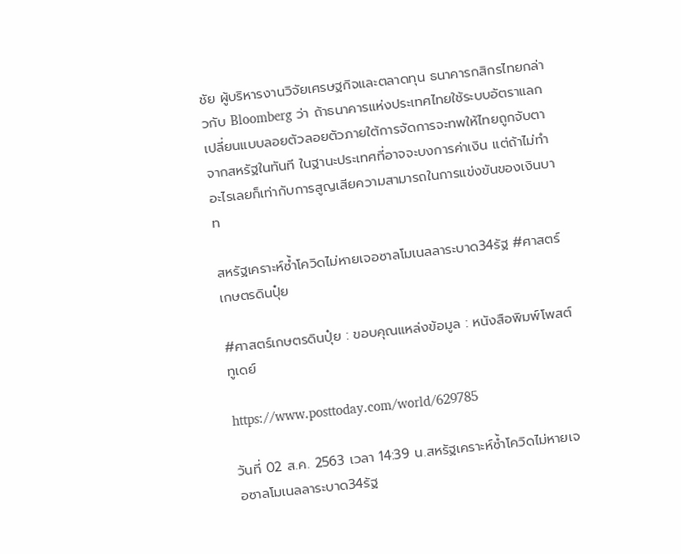ชัย ผู้บริหารงานวิจัยเศรษฐกิจและตลาดทุน ธนาคารกสิกรไทยกล่าวกับ Bloomberg ว่า ถ้าธนาคารแห่งประเทศไทยใช้ระบบอัตราแลกเปลี่ยนแบบลอยตัวลอยตัวภายใต้การจัดการจะทพให้ไทยถูกจับตาจากสหรัฐในทันที ในฐานะประเทศที่อาจจะบงการค่าเงิน แต่ถ้าไม่ทำอะไรเลยก็เท่ากับการสูญเสียความสามารถในการแข่งขันของเงินบาท

สหรัฐเคราะห์ซ้ำโควิดไม่หายเจอซาลโมเนลลาระบาด34รัฐ #ศาสตร์เกษตรดินปุ๋ย

#ศาสตร์เกษตรดินปุ๋ย : ขอบคุณแหล่งข้อมูล : หนังสือพิมพ์โพสต์ทูเดย์

https://www.posttoday.com/world/629785

วันที่ 02 ส.ค. 2563 เวลา 14:39 น.สหรัฐเคราะห์ซ้ำโควิดไม่หายเจอซาลโมเนลลาระบาด34รัฐ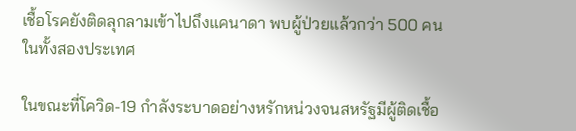เชื้อโรคยังติดลุกลามเข้าไปถึงแคนาดา พบผู้ป่วยแล้วกว่า 500 คนในทั้งสองประเทศ

ในขณะที่โควิด-19 กำลังระบาดอย่างหรักหน่วงจนสหรัฐมีผู้ติดเชื้อ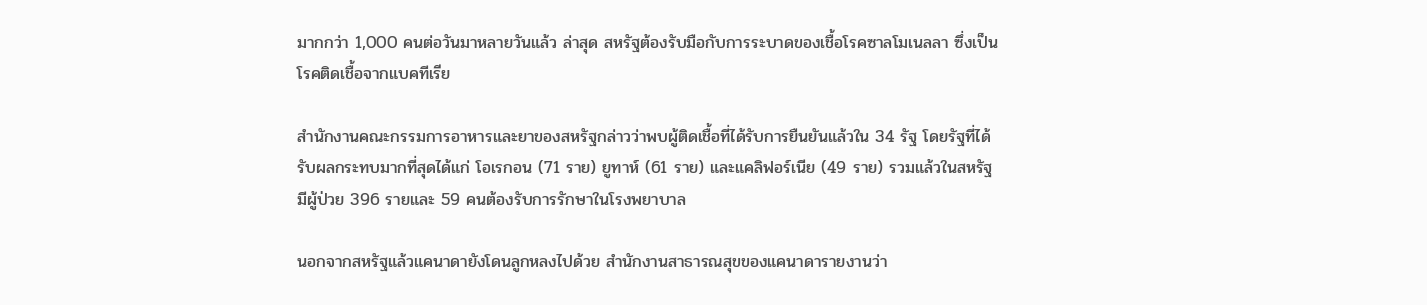มากกว่า 1,000 คนต่อวันมาหลายวันแล้ว ล่าสุด สหรัฐต้องรับมือกับการระบาดของเชื้อโรคซาลโมเนลลา ซึ่งเป็นโรคติดเชื้อจากแบคทีเรีย

สำนักงานคณะกรรมการอาหารและยาของสหรัฐกล่าวว่าพบผู้ติดเชื้อที่ได้รับการยืนยันแล้วใน 34 รัฐ โดยรัฐที่ได้รับผลกระทบมากที่สุดได้แก่ โอเรกอน (71 ราย) ยูทาห์ (61 ราย) และแคลิฟอร์เนีย (49 ราย) รวมแล้วในสหรัฐมีผู้ป่วย 396 รายและ 59 คนต้องรับการรักษาในโรงพยาบาล

นอกจากสหรัฐแล้วแคนาดายังโดนลูกหลงไปด้วย สำนักงานสาธารณสุขของแคนาดารายงานว่า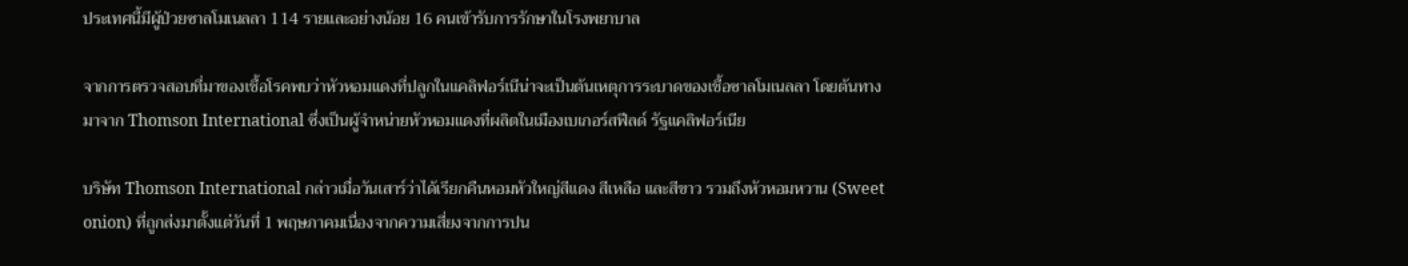ประเทศนี้มีผู้ป่วยซาลโมเนลลา 114 รายและอย่างน้อย 16 คนเข้ารับการรักษาในโรงพยาบาล

จากการตรวจสอบที่มาของเชื้อโรคพบว่าหัวหอมแดงที่ปลูกในแคลิฟอร์เนีน่าจะเป็นต้นเหตุการระบาดของเชื้อซาลโมเนลลา โดยต้นทางมาจาก Thomson International ซึ่งเป็นผู้จำหน่ายหัวหอมแดงที่ผลิตในเมืองเบเกอร์สฟีลด์ รัฐแคลิฟอร์เนีย

บริษัท Thomson International กล่าวเมื่อวันเสาร์ว่าได้เรียกคืนหอมหัวใหญ่สีแดง สีเหลือ และสีขาว รวมถึงหัวหอมหวาน (Sweet onion) ที่ถูกส่งมาตั้งแต่วันที่ 1 พฤษภาคมเนื่องจากความเสี่ยงจากการปน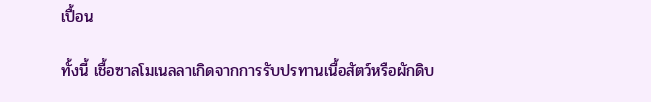เปื้อน

ทั้งนี้ เชื้อซาลโมเนลลาเกิดจากการรับปรทานเนื้อสัตว์หรือผักดิบ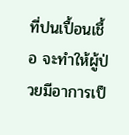ที่ปนเปื้อนเชื้อ จะทำให้ผู้ป่วยมีอาการเป็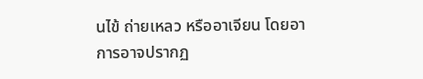นไข้ ถ่ายเหลว หรืออาเจียน โดยอาการอาจปรากฏ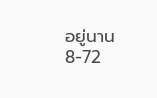อยู่นาน 8-72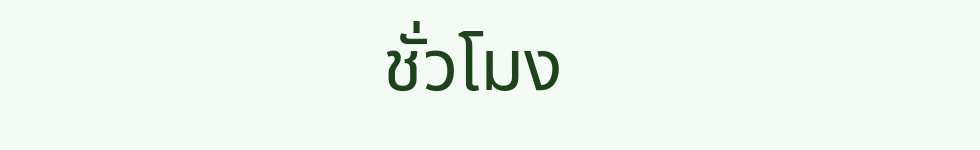ชั่วโมง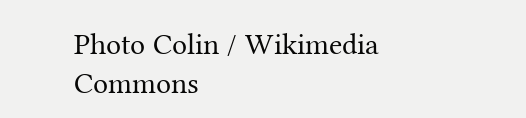Photo Colin / Wikimedia Commons